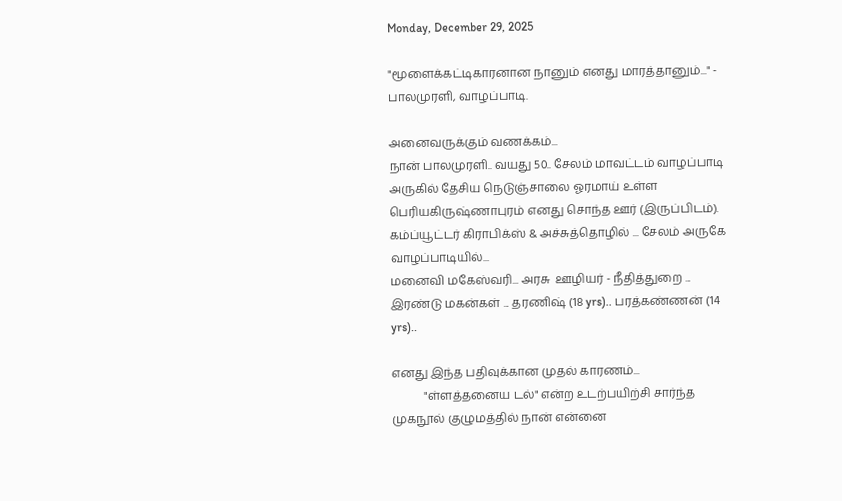Monday, December 29, 2025

"மூளைக்கட்டிகாரனான நானும் எனது மாரத்தானும்..." - பாலமுரளி, வாழப்பாடி.

அனைவருக்கும் வணக்கம்...
நான் பாலமுரளி.. வயது 50.. சேலம் மாவட்டம் வாழப்பாடி அருகில் தேசிய நெடுஞ்சாலை ஓரமாய் உள்ள பெரியகிருஷ்ணாபுரம் எனது சொந்த ஊர் (இருப்பிடம்). கம்ப்யூட்டர் கிராபிக்ஸ் & அச்சுத்தொழில் ... சேலம் அருகே வாழப்பாடியில்...
மனைவி மகேஸ்வரி... அரசு  ஊழியர் - நீதித்துறை ... இரண்டு மகன்கள் ... தரணிஷ் (18 yrs).. பரத்கண்ணன் (14 yrs)..

எனது இந்த பதிவுக்கான முதல் காரணம்...
           "ள்ளத்தனைய டல்" என்ற உடற்பயிற்சி சார்ந்த முகநூல் குழுமத்தில் நான் என்னை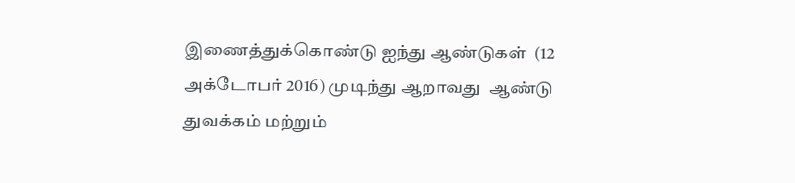இணைத்துக்கொண்டு ஐந்து ஆண்டுகள்  (12 அக்டோபர் 2016) முடிந்து ஆறாவது  ஆண்டு துவக்கம் மற்றும்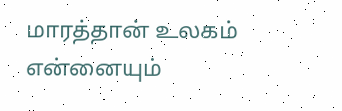மாரத்தான் உலகம் என்னையும்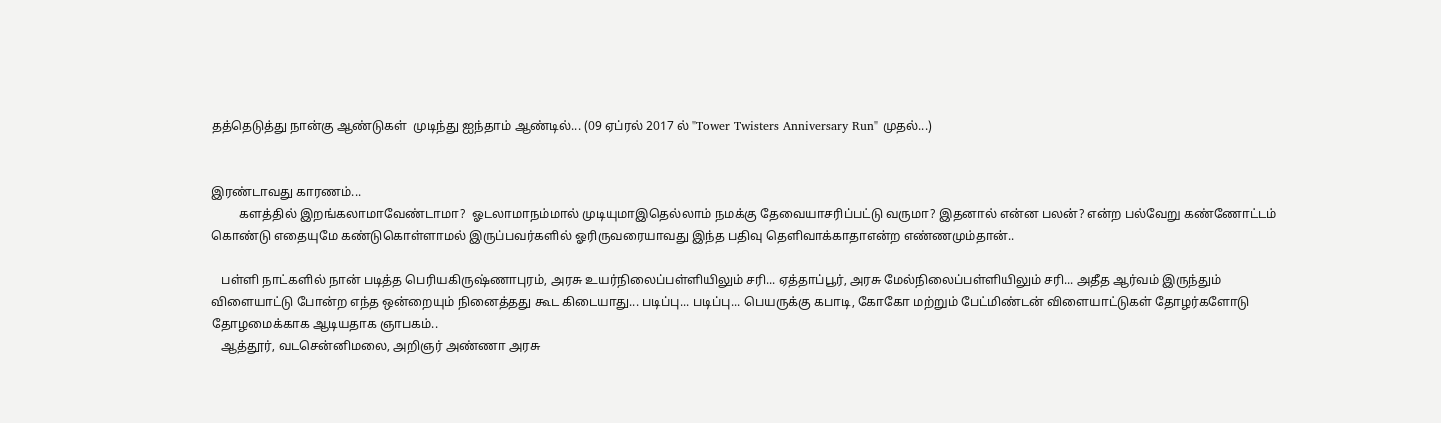தத்தெடுத்து நான்கு ஆண்டுகள்  முடிந்து ஐந்தாம் ஆண்டில்... (09 ஏப்ரல் 2017 ல் "Tower Twisters Anniversary Run" முதல்...)


இரண்டாவது காரணம்...
         களத்தில் இறங்கலாமாவேண்டாமா?  ஓடலாமாநம்மால் முடியுமாஇதெல்லாம் நமக்கு தேவையாசரிப்பட்டு வருமா? இதனால் என்ன பலன்? என்ற பல்வேறு கண்ணோட்டம் கொண்டு எதையுமே கண்டுகொள்ளாமல் இருப்பவர்களில் ஓரிருவரையாவது இந்த பதிவு தெளிவாக்காதாஎன்ற எண்ணமும்தான்..

   பள்ளி நாட்களில் நான் படித்த பெரியகிருஷ்ணாபுரம், அரசு உயர்நிலைப்பள்ளியிலும் சரி... ஏத்தாப்பூர், அரசு மேல்நிலைப்பள்ளியிலும் சரி... அதீத ஆர்வம் இருந்தும் விளையாட்டு போன்ற எந்த ஒன்றையும் நினைத்தது கூட கிடையாது... படிப்பு... படிப்பு... பெயருக்கு கபாடி, கோகோ மற்றும் பேட்மிண்டன் விளையாட்டுகள் தோழர்களோடு தோழமைக்காக ஆடியதாக ஞாபகம்..
   ஆத்தூர், வடசென்னிமலை, அறிஞர் அண்ணா அரசு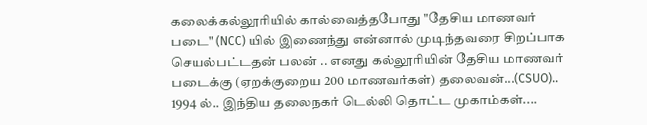கலைக்கல்லூரியில் கால்வைத்தபோது "தேசிய மாணவர் படை" (NCC) யில் இணைந்து என்னால் முடிந்தவரை சிறப்பாக செயல்பட்டதன் பலன் .. எனது கல்லூரியின் தேசிய மாணவர் படைக்கு (ஏறக்குறைய 200 மாணவர்கள்) தலைவன்...(CSUO).. 1994 ல்.. இந்திய தலைநகர் டெல்லி தொட்ட முகாம்கள்....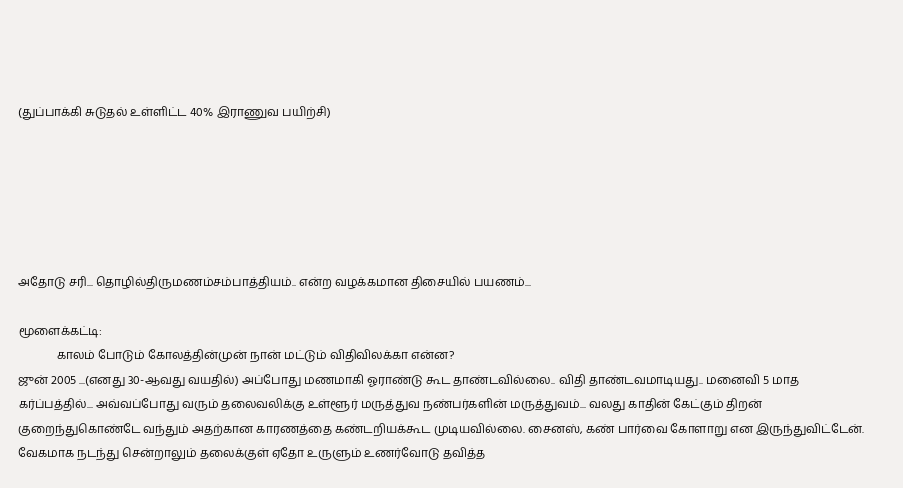(துப்பாக்கி சுடுதல் உள்ளிட்ட 40% இராணுவ பயிற்சி)






அதோடு சரி... தொழில்திருமணம்சம்பாத்தியம்.. என்ற வழக்கமான திசையில் பயணம்...

மூளைக்கட்டி:
             காலம் போடும் கோலத்தின்முன் நான் மட்டும் விதிவிலக்கா என்ன?
ஜுன் 2005 ...(எனது 30-ஆவது வயதில்) அப்போது மணமாகி ஓராண்டு கூட தாண்டவில்லை.. விதி தாண்டவமாடியது.. மனைவி 5 மாத  கர்ப்பத்தில்... அவ்வப்போது வரும் தலைவலிக்கு உள்ளூர் மருத்துவ நண்பர்களின் மருத்துவம்... வலது காதின் கேட்கும் திறன் குறைந்துகொண்டே வந்தும் அதற்கான காரணத்தை கண்டறியக்கூட முடியவில்லை. சைனஸ், கண் பார்வை கோளாறு என இருந்துவிட்டேன். வேகமாக நடந்து சென்றாலும் தலைக்குள் ஏதோ உருளும் உணர்வோடு தவித்த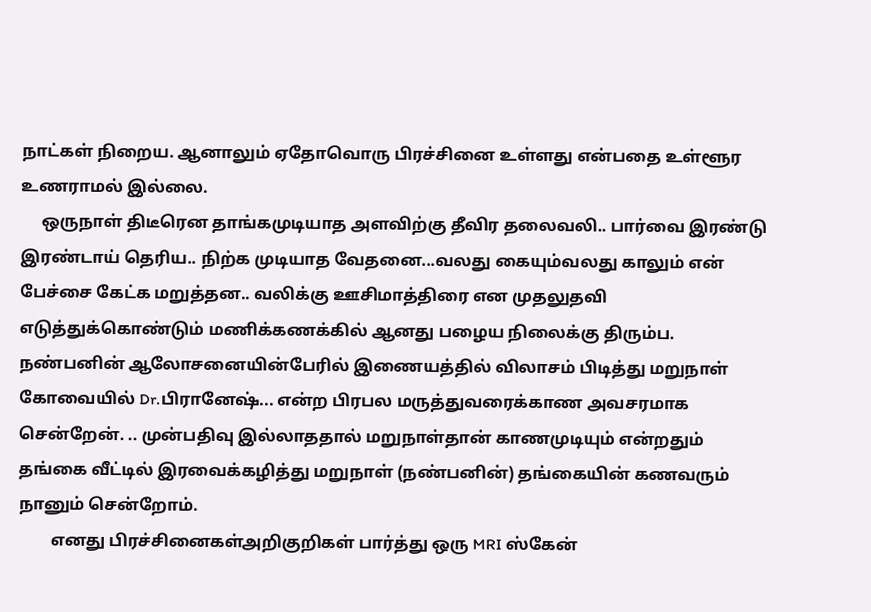நாட்கள் நிறைய. ஆனாலும் ஏதோவொரு பிரச்சினை உள்ளது என்பதை உள்ளூர உணராமல் இல்லை.
     ஒருநாள் திடீரென தாங்கமுடியாத அளவிற்கு தீவிர தலைவலி.. பார்வை இரண்டு இரண்டாய் தெரிய.. நிற்க முடியாத வேதனை...வலது கையும்வலது காலும் என் பேச்சை கேட்க மறுத்தன.. வலிக்கு ஊசிமாத்திரை என முதலுதவி எடுத்துக்கொண்டும் மணிக்கணக்கில் ஆனது பழைய நிலைக்கு திரும்ப.  நண்பனின் ஆலோசனையின்பேரில் இணையத்தில் விலாசம் பிடித்து மறுநாள் கோவையில் Dr.பிரானேஷ்... என்ற பிரபல மருத்துவரைக்காண அவசரமாக  சென்றேன். .. முன்பதிவு இல்லாததால் மறுநாள்தான் காணமுடியும் என்றதும்  தங்கை வீட்டில் இரவைக்கழித்து மறுநாள் (நண்பனின்) தங்கையின் கணவரும் நானும் சென்றோம்.
        எனது பிரச்சினைகள்அறிகுறிகள் பார்த்து ஒரு MRI ஸ்கேன்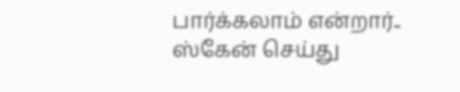பார்க்கலாம் என்றார்.. ஸ்கேன் செய்து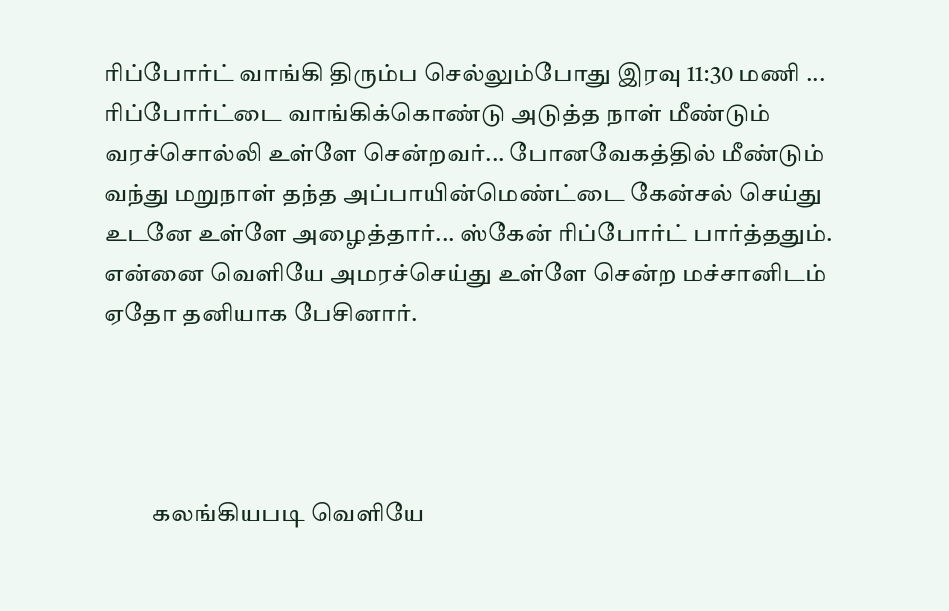ரிப்போர்ட் வாங்கி திரும்ப செல்லும்போது இரவு 11:30 மணி ... ரிப்போர்ட்டை வாங்கிக்கொண்டு அடுத்த நாள் மீண்டும் வரச்சொல்லி உள்ளே சென்றவர்... போனவேகத்தில் மீண்டும் வந்து மறுநாள் தந்த அப்பாயின்மெண்ட்டை கேன்சல் செய்து உடனே உள்ளே அழைத்தார்... ஸ்கேன் ரிப்போர்ட் பார்த்ததும்.  என்னை வெளியே அமரச்செய்து உள்ளே சென்ற மச்சானிடம் ஏதோ தனியாக பேசினார்.




          கலங்கியபடி வெளியே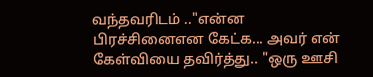வந்தவரிடம் .."என்ன பிரச்சினைஎன கேட்க... அவர் என் கேள்வியை தவிர்த்து.. "ஒரு ஊசி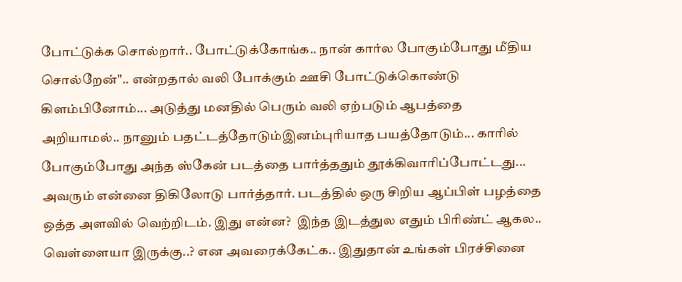போட்டுக்க சொல்றார்.. போட்டுக்கோங்க.. நான் கார்ல போகும்போது மீதிய சொல்றேன்".. என்றதால் வலி போக்கும் ஊசி போட்டுக்கொண்டு கிளம்பினோம்... அடுத்து மனதில் பெரும் வலி ஏற்படும் ஆபத்தை அறியாமல்.. நானும் பதட்டத்தோடும்இனம்புரியாத பயத்தோடும்... காரில் போகும்போது அந்த ஸ்கேன் படத்தை பார்த்ததும் தூக்கிவாரிப்போட்டது... அவரும் என்னை திகிலோடு பார்த்தார். படத்தில் ஒரு சிறிய ஆப்பிள் பழத்தை ஒத்த அளவில் வெற்றிடம். இது என்ன?  இந்த இடத்துல எதும் பிரிண்ட் ஆகல.. வெள்ளையா இருக்கு..? என அவரைக்கேட்க.. இதுதான் உங்கள் பிரச்சினை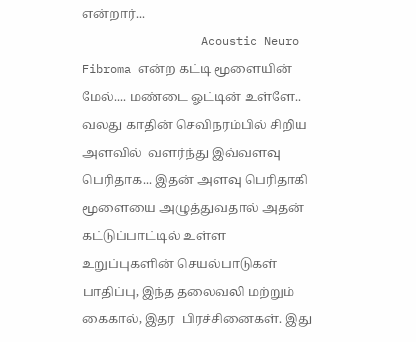என்றார்...
                 Acoustic Neuro Fibroma என்ற கட்டி மூளையின் மேல்.... மண்டை ஓட்டின் உள்ளே.. வலது காதின் செவிநரம்பில் சிறிய அளவில்  வளர்ந்து இவ்வளவு பெரிதாக... இதன் அளவு பெரிதாகி மூளையை அழுத்துவதால் அதன் கட்டுப்பாட்டில் உள்ள உறுப்புகளின் செயல்பாடுகள் பாதிப்பு, இந்த தலைவலி மற்றும் கைகால், இதர  பிரச்சினைகள். இது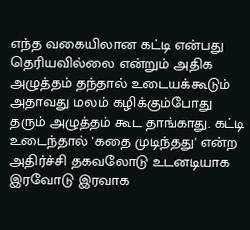எந்த வகையிலான கட்டி என்பது தெரியவில்லை என்றும் அதிக அழுத்தம் தந்தால் உடையக்கூடும் அதாவது மலம் கழிக்கும்போது தரும் அழுத்தம் கூட தாங்காது. கட்டி உடைந்தால் 'கதை முடிந்தது' என்ற அதிர்ச்சி தகவலோடு உடனடியாக இரவோடு இரவாக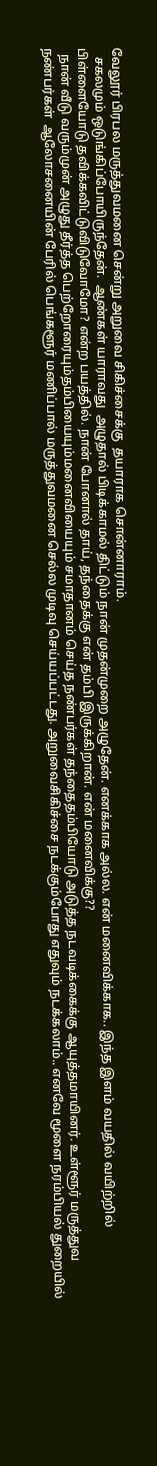வேலூர் பிரபல மருத்துவமனை சென்று அறுவை சிகிச்சைக்கு  தயாராக சொன்னாராம்.
   சகலமும் ஒடுங்கிப்போயிருந்தேன்.  ஆண்கள் யாராவது  அழுதால் பிடிக்காமல் திட்டும் நான் முதன்முறை அழுதேன். எனக்காக அல்ல. என் மனைவிக்காக.. இந்த இளம் வயதில் வயிற்றில் பிள்ளையோடு தவிக்கவிட்டுவிடுவோமோ? என்ற பயத்தில். நான் போனால் தாய், தந்தைக்கு என் தம்பி இருக்கிறான். என் மனைவிக்கு??
  நான் வீடு வரும்முன் அழுது தீர்த்த பெற்றோரையும்தம்பியையும்மனைவியையும் சமாதானம் செய்த நண்பர்கள் தந்தைதம்பியோடு அடுத்த நடவடிக்கைக்கு ஆயுத்தமாயினர். உள்ளூர் மருத்துவ நண்பர்கள்  ஆலோசனையின் பேரில் பெங்களூர் மணிப்பால் மருத்துவமனை செல்ல முடிவு செய்யப்பட்டது. அறுவைசிகிச்சை நடக்கும்போது எதுவும் நடக்கலாம்.. எனவே மூளை நரம்பியல் துறையில்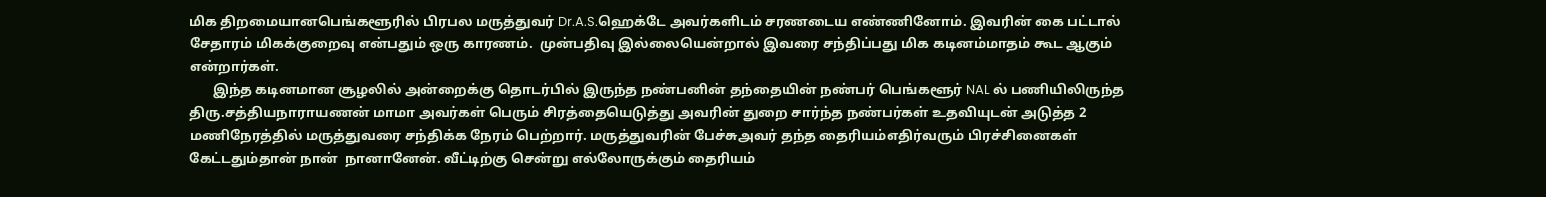மிக திறமையானபெங்களூரில் பிரபல மருத்துவர் Dr.A.S.ஹெக்டே அவர்களிடம் சரணடைய எண்ணினோம். இவரின் கை பட்டால் சேதாரம் மிகக்குறைவு என்பதும் ஒரு காரணம்.  முன்பதிவு இல்லையென்றால் இவரை சந்திப்பது மிக கடினம்மாதம் கூட ஆகும் என்றார்கள்.
       இந்த கடினமான சூழலில் அன்றைக்கு தொடர்பில் இருந்த நண்பனின் தந்தையின் நண்பர் பெங்களூர் NAL ல் பணியிலிருந்த திரு.சத்தியநாராயணன் மாமா அவர்கள் பெரும் சிரத்தையெடுத்து அவரின் துறை சார்ந்த நண்பர்கள் உதவியுடன் அடுத்த 2 மணிநேரத்தில் மருத்துவரை சந்திக்க நேரம் பெற்றார். மருத்துவரின் பேச்சுஅவர் தந்த தைரியம்எதிர்வரும் பிரச்சினைகள் கேட்டதும்தான் நான்  நானானேன். வீட்டிற்கு சென்று எல்லோருக்கும் தைரியம்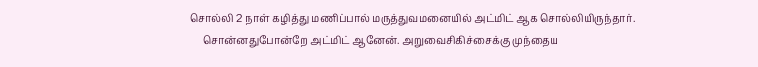சொல்லி 2 நாள் கழித்து மணிப்பால் மருத்துவமனையில் அட்மிட் ஆக சொல்லியிருந்தார்.
     சொன்னதுபோன்றே அட்மிட் ஆனேன். அறுவைசிகிச்சைக்கு முந்தைய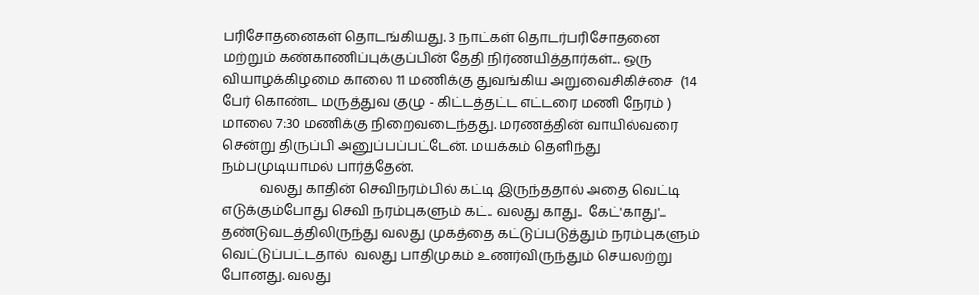பரிசோதனைகள் தொடங்கியது. 3 நாட்கள் தொடர்பரிசோதனை மற்றும் கண்காணிப்புக்குப்பின் தேதி நிர்ணயித்தார்கள்... ஒரு வியாழக்கிழமை காலை 11 மணிக்கு துவங்கிய அறுவைசிகிச்சை  (14 பேர் கொண்ட மருத்துவ குழு - கிட்டத்தட்ட எட்டரை மணி நேரம் ) மாலை 7:30 மணிக்கு நிறைவடைந்தது. மரணத்தின் வாயில்வரை சென்று திருப்பி அனுப்பப்பட்டேன். மயக்கம் தெளிந்து நம்பமுடியாமல் பார்த்தேன்.
           வலது காதின் செவிநரம்பில் கட்டி இருந்ததால் அதை வெட்டி எடுக்கும்போது செவி நரம்புகளும் கட்.. வலது காது..  கேட்'காது'... தண்டுவடத்திலிருந்து வலது முகத்தை கட்டுப்படுத்தும் நரம்புகளும் வெட்டுப்பட்டதால்  வலது பாதிமுகம் உணர்விருந்தும் செயலற்று போனது. வலது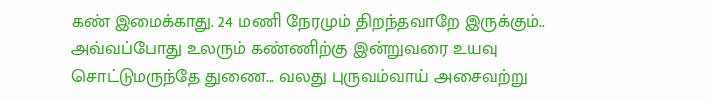கண் இமைக்காது. 24 மணி நேரமும் திறந்தவாறே இருக்கும்.. அவ்வப்போது உலரும் கண்ணிற்கு இன்றுவரை உயவு சொட்டுமருந்தே துணை... வலது புருவம்வாய் அசைவற்று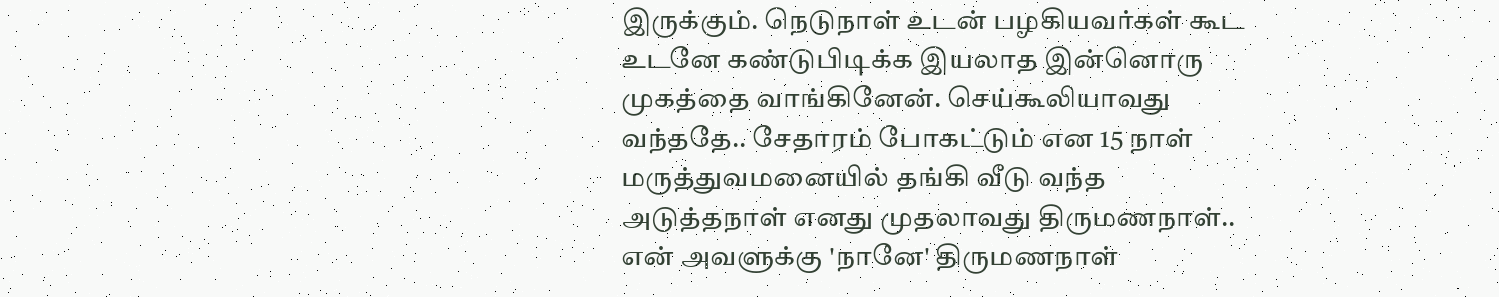இருக்கும். நெடுநாள் உடன் பழகியவர்கள் கூட உடனே கண்டுபிடிக்க இயலாத இன்னொரு முகத்தை வாங்கினேன். செய்கூலியாவது வந்ததே.. சேதாரம் போகட்டும் என 15 நாள் மருத்துவமனையில் தங்கி வீடு வந்த அடுத்தநாள் எனது முதலாவது திருமணநாள்.. என் அவளுக்கு 'நானே' திருமணநாள்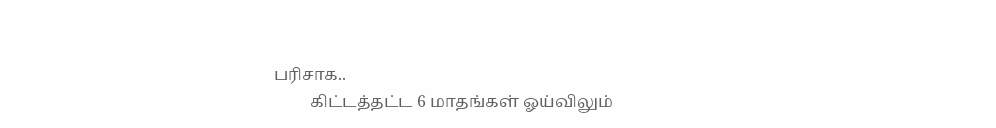பரிசாக..
         கிட்டத்தட்ட 6 மாதங்கள் ஓய்விலும்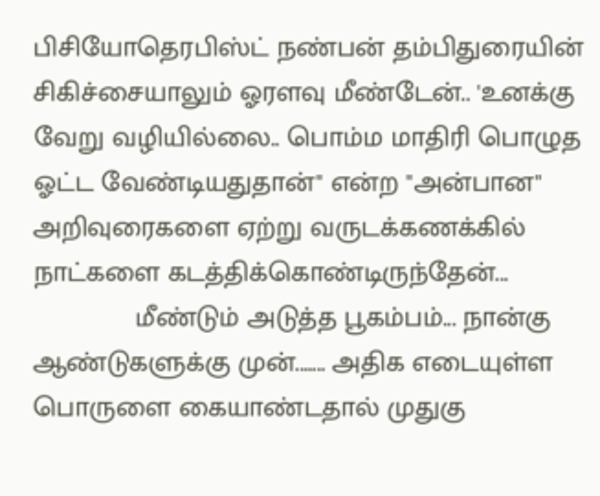பிசியோதெரபிஸ்ட் நண்பன் தம்பிதுரையின் சிகிச்சையாலும் ஓரளவு மீண்டேன்.. 'உனக்கு வேறு வழியில்லை.. பொம்ம மாதிரி பொழுத ஓட்ட வேண்டியதுதான்" என்ற "அன்பான" அறிவுரைகளை ஏற்று வருடக்கணக்கில் நாட்களை கடத்திக்கொண்டிருந்தேன்...
             மீண்டும் அடுத்த பூகம்பம்... நான்கு ஆண்டுகளுக்கு முன்....... அதிக எடையுள்ள பொருளை கையாண்டதால் முதுகு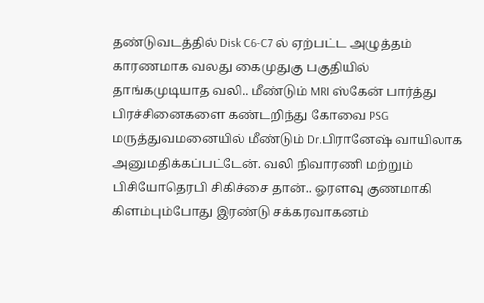தண்டுவடத்தில் Disk C6-C7 ல் ஏற்பட்ட அழுத்தம் காரணமாக வலது கைமுதுகு பகுதியில் தாங்கமுடியாத வலி.. மீண்டும் MRI ஸ்கேன் பார்த்து பிரச்சினைகளை கண்டறிந்து கோவை PSG மருத்துவமனையில் மீண்டும் Dr.பிரானேஷ் வாயிலாக அனுமதிக்கப்பட்டேன். வலி நிவாரணி மற்றும் பிசியோதெரபி சிகிச்சை தான்.. ஓரளவு குணமாகி கிளம்பும்போது இரண்டு சக்கரவாகனம்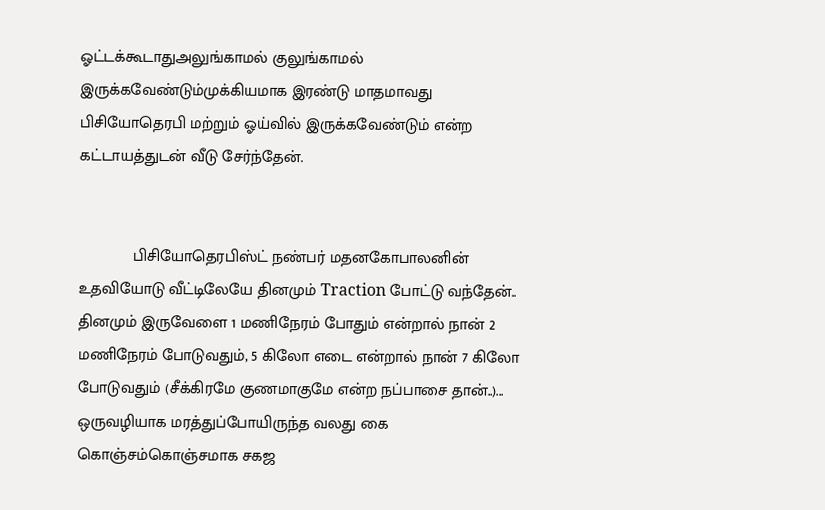ஓட்டக்கூடாதுஅலுங்காமல் குலுங்காமல் இருக்கவேண்டும்முக்கியமாக இரண்டு மாதமாவது பிசியோதெரபி மற்றும் ஓய்வில் இருக்கவேண்டும் என்ற கட்டாயத்துடன் வீடு சேர்ந்தேன்.


            பிசியோதெரபிஸ்ட் நண்பர் மதனகோபாலனின் உதவியோடு வீட்டிலேயே தினமும் Traction போட்டு வந்தேன்.. தினமும் இருவேளை 1 மணிநேரம் போதும் என்றால் நான் 2 மணிநேரம் போடுவதும், 5 கிலோ எடை என்றால் நான் 7 கிலோ போடுவதும் (சீக்கிரமே குணமாகுமே என்ற நப்பாசை தான்..)... ஒருவழியாக மரத்துப்போயிருந்த வலது கை கொஞ்சம்கொஞ்சமாக சகஜ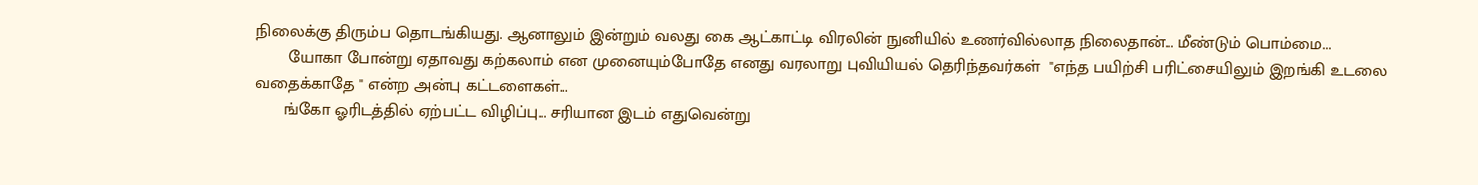நிலைக்கு திரும்ப தொடங்கியது. ஆனாலும் இன்றும் வலது கை ஆட்காட்டி விரலின் நுனியில் உணர்வில்லாத நிலைதான்... மீண்டும் பொம்மை...
       யோகா போன்று ஏதாவது கற்கலாம் என முனையும்போதே எனது வரலாறு புவியியல் தெரிந்தவர்கள்  "எந்த பயிற்சி பரிட்சையிலும் இறங்கி உடலை வதைக்காதே " என்ற அன்பு கட்டளைகள்...
      ங்கோ ஓரிடத்தில் ஏற்பட்ட விழிப்பு... சரியான இடம் எதுவென்று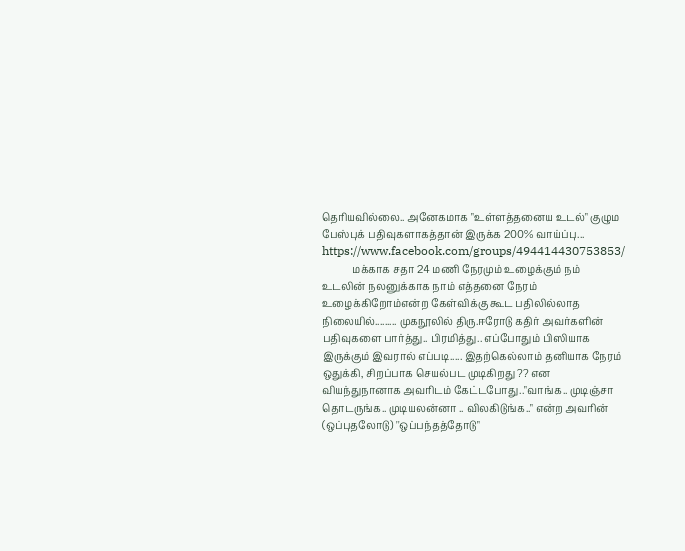தெரியவில்லை.. அனேகமாக "உள்ளத்தனைய உடல்" குழும பேஸ்புக் பதிவுகளாகத்தான் இருக்க 200% வாய்ப்பு...
https://www.facebook.com/groups/494414430753853/
            மக்காக சதா 24 மணி நேரமும் உழைக்கும் நம் உடலின் நலனுக்காக நாம் எத்தனை நேரம் உழைக்கிறோம்என்ற கேள்விக்கு கூட பதிலில்லாத நிலையில்......... முகநூலில் திரு.ஈரோடு கதிர் அவர்களின் பதிவுகளை பார்த்து.. பிரமித்து.. எப்போதும் பிஸியாக இருக்கும் இவரால் எப்படி..... இதற்கெல்லாம் தனியாக நேரம் ஒதுக்கி, சிறப்பாக செயல்பட முடிகிறது ?? என வியந்துநானாக அவரிடம் கேட்டபோது.."வாங்க.. முடிஞ்சா தொடருங்க.. முடியலன்னா .. விலகிடுங்க.." என்ற அவரின் (ஒப்புதலோடு) ''ஒப்பந்தத்தோடு"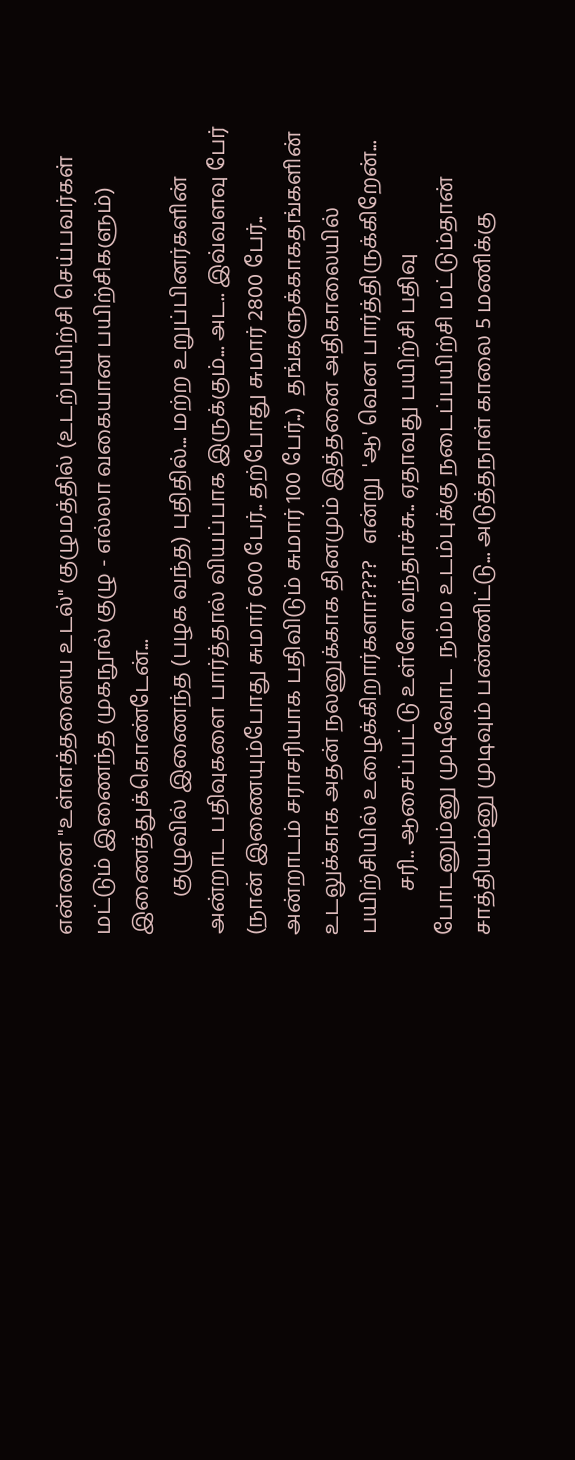என்னை "உள்ளத்தனைய உடல்" குழுமத்தில் (உடற்பயிற்சி செய்பவர்கள் மட்டும் இணைந்த முகநூல் குழு - எல்லா வகையான பயிற்சிகளும்) இணைத்துக்கொண்டேன்...
       குழுவில் இணைந்த (பழக வந்த) புதிதில்... மற்ற உறுப்பினர்களின் அன்றாட பதிவுகளை பார்த்தால் வியப்பாக இருக்கும்... அட.. இவ்வளவு பேர் (நான் இணையும்போது சுமார் 600 பேர்.. தற்போது சுமார் 2800 பேர்.. அன்றாடம் சராசரியாக பதிவிடும் சுமார் 100 பேர்..)  தங்களுக்காகதங்களின் உடலுக்காக அதன் நலனுக்காக தினமும் இத்தனை அதிகாலையில் பயிற்சியில் உழைக்கிறார்களா????   என்று  'ஆ' வென பார்த்திருக்கிறேன்...
        சரி.. ஆசைப்பட்டு உள்ளே வந்தாச்சு.. ஏதாவது பயிற்சி பதிவு போடனும்னு முடிவோட  நம்ம உடம்புக்கு நடைப்பயிற்சி மட்டும்தான் சாத்தியம்னு முடிவும் பண்ணிட்டு... அடுத்தநாள் காலை 5 மணிக்கு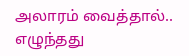அலாரம் வைத்தால்..  எழுந்தது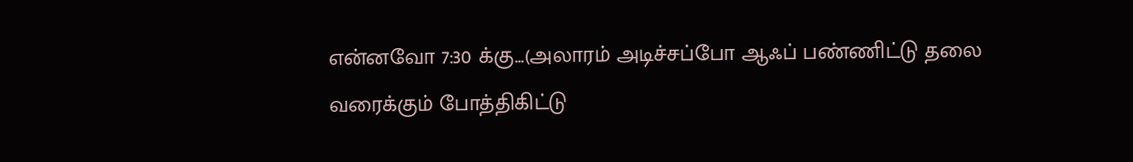என்னவோ 7:30 க்கு...(அலாரம் அடிச்சப்போ ஆஃப் பண்ணிட்டு தலை வரைக்கும் போத்திகிட்டு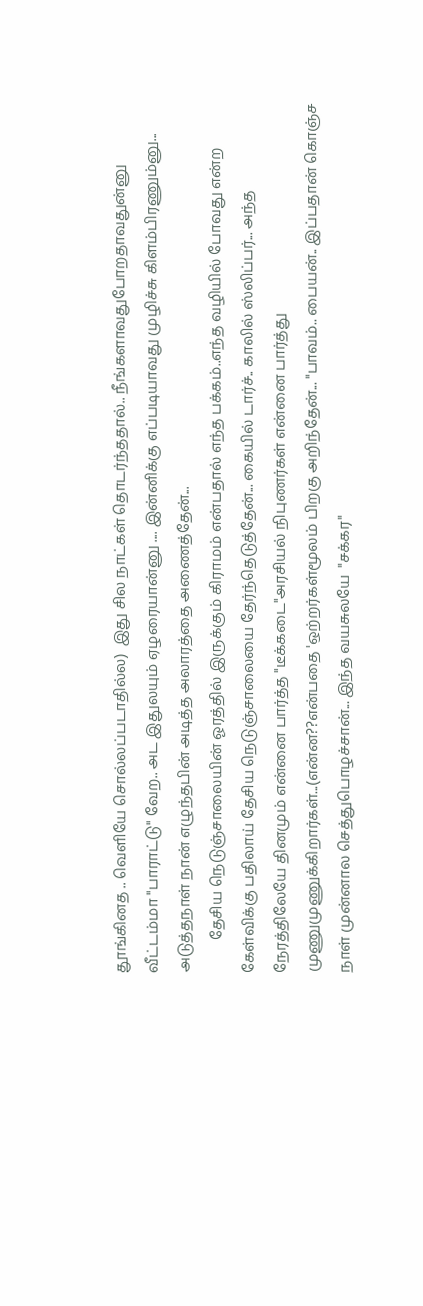தூங்கினத .. வெளியே சொல்லப்படாதில்ல)  இது சில நாட்கள் தொடர்ந்ததால்.. நீங்களாவதுபோறதாவதுன்னு வீட்டம்மா "பாராட்டு" வேற.. அட இதுலயும் ஏழரையான்னு .... இன்னிக்கு எப்படியாவது முழிச்சு கிளம்பிரணும்னு... அடுத்தநாள் நான் எழுந்தபின் அடித்த அலாரத்தை அணைத்தேன்...
         தேசிய நெடுஞ்சாலையின் ஓரத்தில் இருக்கும் கிராமம் என்பதால் எந்த பக்கம்..எந்த வழியில் போவது என்ற கேள்விக்கு பதிலாய் தேசிய நெடுஞ்சாலையை தேர்ந்தெடுத்தேன்... கையில் டார்ச்.. காலில் ஸ்லிப்பர்... அந்த நேரத்திலேயே தினமும் என்னை பார்த்த "டீக்கடை"அரசியல் நிபுணர்கள் என்னை பார்த்து முணுமுணுக்கிறார்கள்...(என்ன??என்பதை 'ஒற்றர்கள்மூலம் பிறகு அறிந்தேன்... "பாவம்.. பையன்.. இப்பதான் கொஞ்ச நாள் முன்னால செத்துபொழச்சான்... இந்த வயசுலயே  "சக்கர"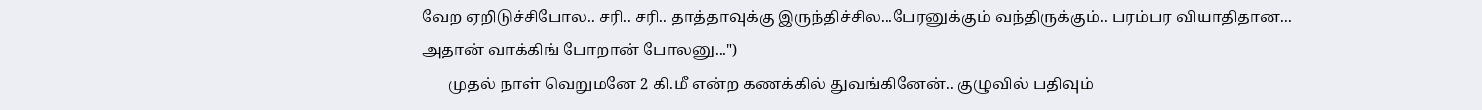வேற ஏறிடுச்சிபோல.. சரி.. சரி.. தாத்தாவுக்கு இருந்திச்சில...பேரனுக்கும் வந்திருக்கும்.. பரம்பர வியாதிதான... அதான் வாக்கிங் போறான் போலனு...")
       முதல் நாள் வெறுமனே 2 கி.மீ என்ற கணக்கில் துவங்கினேன்.. குழுவில் பதிவும்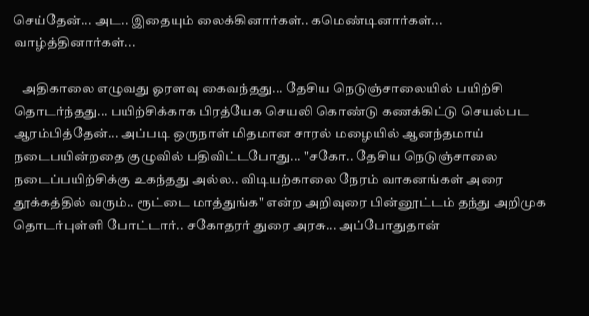செய்தேன்... அட.. இதையும் லைக்கினார்கள்.. கமெண்டினார்கள்... வாழ்த்தினார்கள்...

   அதிகாலை எழுவது ஓரளவு கைவந்தது... தேசிய நெடுஞ்சாலையில் பயிற்சி தொடர்ந்தது... பயிற்சிக்காக பிரத்யேக செயலி கொண்டு கணக்கிட்டு செயல்பட ஆரம்பித்தேன்... அப்படி ஒருநாள் மிதமான சாரல் மழையில் ஆனந்தமாய் நடைபயின்றதை குழுவில் பதிவிட்டபோது... "சகோ.. தேசிய நெடுஞ்சாலை நடைப்பயிற்சிக்கு உகந்தது அல்ல.. விடியற்காலை நேரம் வாகனங்கள் அரை தூக்கத்தில் வரும்.. ரூட்டை மாத்துங்க" என்ற அறிவுரை பின்னூட்டம் தந்து அறிமுக தொடர்புள்ளி போட்டார்.. சகோதரர் துரை அரசு... அப்போதுதான்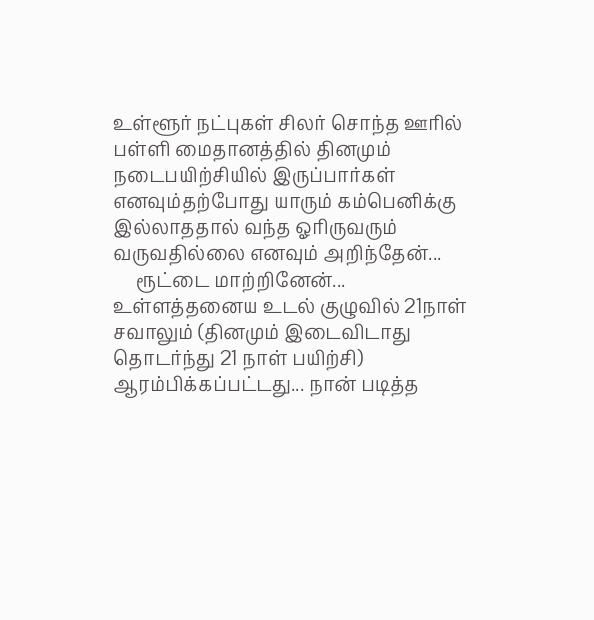உள்ளூர் நட்புகள் சிலர் சொந்த ஊரில் பள்ளி மைதானத்தில் தினமும் நடைபயிற்சியில் இருப்பார்கள் எனவும்தற்போது யாரும் கம்பெனிக்கு இல்லாததால் வந்த ஓரிருவரும் வருவதில்லை எனவும் அறிந்தேன்...
     ரூட்டை மாற்றினேன்... உள்ளத்தனைய உடல் குழுவில் 21நாள் சவாலும் (தினமும் இடைவிடாது தொடர்ந்து 21 நாள் பயிற்சி) ஆரம்பிக்கப்பட்டது... நான் படித்த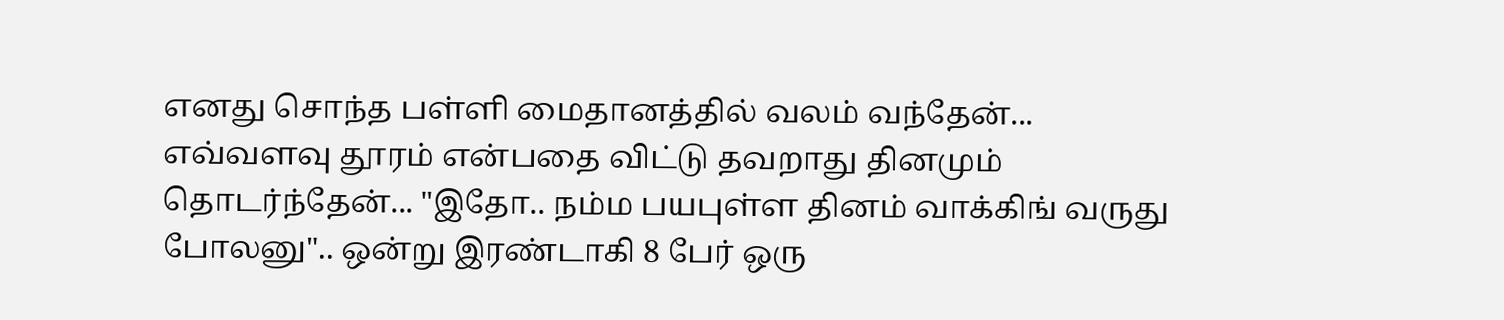எனது சொந்த பள்ளி மைதானத்தில் வலம் வந்தேன்... எவ்வளவு தூரம் என்பதை விட்டு தவறாது தினமும் தொடர்ந்தேன்... "இதோ.. நம்ம பயபுள்ள தினம் வாக்கிங் வருது போலனு".. ஒன்று இரண்டாகி 8 பேர் ஒரு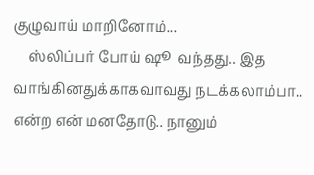குழுவாய் மாறினோம்...
    ஸ்லிப்பர் போய் ஷூ  வந்தது.. இத வாங்கினதுக்காகவாவது நடக்கலாம்பா.. என்ற என் மனதோடு.. நானும்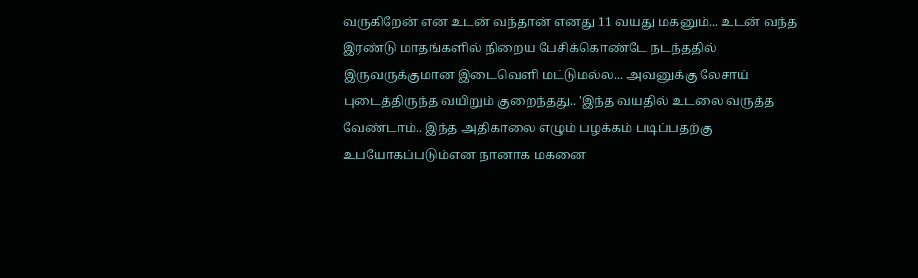வருகிறேன் என உடன் வந்தான் எனது 11 வயது மகனும்... உடன் வந்த இரண்டு மாதங்களில் நிறைய பேசிக்கொண்டே நடந்ததில் இருவருக்குமான இடைவெளி மட்டுமல்ல... அவனுக்கு லேசாய் புடைத்திருந்த வயிறும் குறைந்தது.. 'இந்த வயதில் உடலை வருத்த வேண்டாம்.. இந்த அதிகாலை எழும் பழக்கம் படிப்பதற்கு உபயோகப்படும்என நானாக மகனை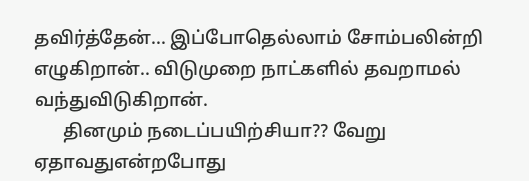தவிர்த்தேன்... இப்போதெல்லாம் சோம்பலின்றி எழுகிறான்.. விடுமுறை நாட்களில் தவறாமல் வந்துவிடுகிறான்.
      தினமும் நடைப்பயிற்சியா?? வேறு ஏதாவதுஎன்றபோது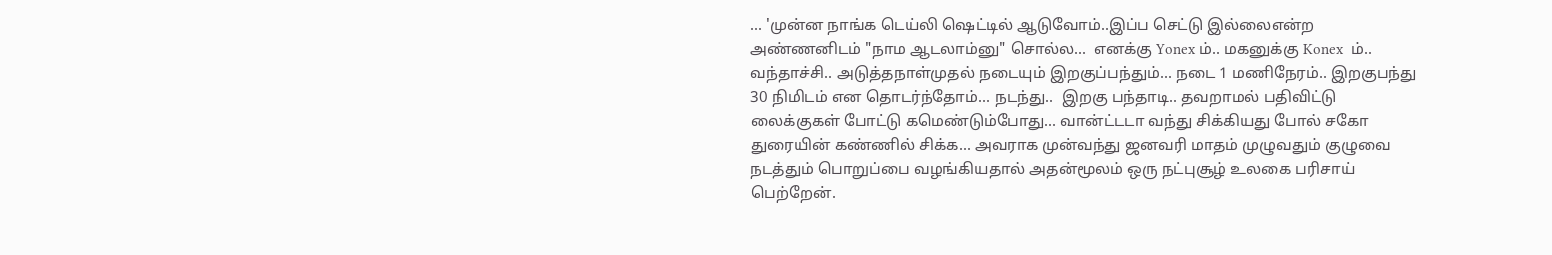... 'முன்ன நாங்க டெய்லி ஷெட்டில் ஆடுவோம்..இப்ப செட்டு இல்லைஎன்ற அண்ணனிடம் "நாம ஆடலாம்னு" சொல்ல...  எனக்கு Yonex ம்.. மகனுக்கு Konex  ம்.. வந்தாச்சி.. அடுத்தநாள்முதல் நடையும் இறகுப்பந்தும்... நடை 1 மணிநேரம்.. இறகுபந்து 30 நிமிடம் என தொடர்ந்தோம்... நடந்து..  இறகு பந்தாடி.. தவறாமல் பதிவிட்டு லைக்குகள் போட்டு கமெண்டும்போது... வான்ட்டடா வந்து சிக்கியது போல் சகோ துரையின் கண்ணில் சிக்க... அவராக முன்வந்து ஜனவரி மாதம் முழுவதும் குழுவை நடத்தும் பொறுப்பை வழங்கியதால் அதன்மூலம் ஒரு நட்புசூழ் உலகை பரிசாய் பெற்றேன்.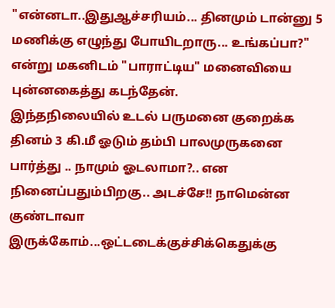"என்னடா..இதுஆச்சரியம்... தினமும் டான்னு 5 மணிக்கு எழுந்து போயிடறாரு... உங்கப்பா?" என்று மகனிடம் "பாராட்டிய" மனைவியை புன்னகைத்து கடந்தேன்.
இந்தநிலையில் உடல் பருமனை குறைக்க தினம் 3 கி.மீ ஓடும் தம்பி பாலமுருகனை பார்த்து .. நாமும் ஓடலாமா?.. என நினைப்பதும்பிறகு.. அடச்சே!! நாமென்ன குண்டாவா இருக்கோம்...ஒட்டடைக்குச்சிக்கெதுக்கு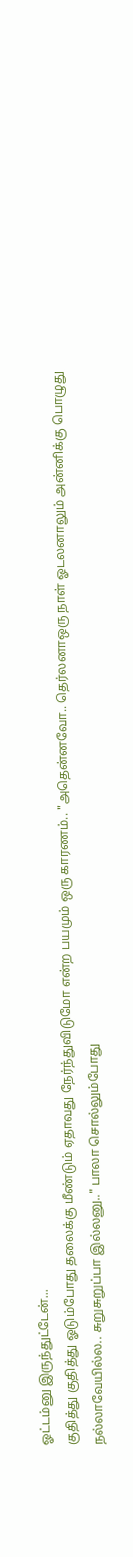ஓட்டம்னு இருந்துட்டேன்...
குதித்து குதித்து ஓடும்போது தலைக்கு மீண்டும் ஏதாவது நேர்ந்துவிடுமோ என்ற பயமும் ஒரு காரணம்.. "அதென்னவோ.. தெர்லனாஒரு நாள் ஓடலனாலும் அன்னிக்கு பொழுது நல்லாவேயில்ல.. சுறுசுறுப்பா இல்லனு.." பாலா சொல்லும்போது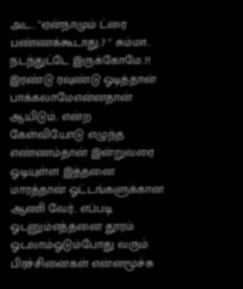அட.. "ஏன்நாமும் ட்ரை பண்ணக்கூடாது..? " சும்மா.. நடந்துட்டே இருக்கோமே..!! இரண்டு ரவுண்டு ஓடித்தான் பாக்கலாமேஎன்னதான் ஆயிடும்.. என்ற கேள்வியோடு எழுந்த எண்ணம்தான் இன்றுவரை ஓடியுள்ள இத்தனை மாரத்தான் ஓட்டங்களுக்கான ஆணி வேர்.. எப்படி ஓடனும்எத்தனை தூரம் ஓடலாம்ஓடும்போது வரும் பிரச்சினைகள் என்னமூச்சு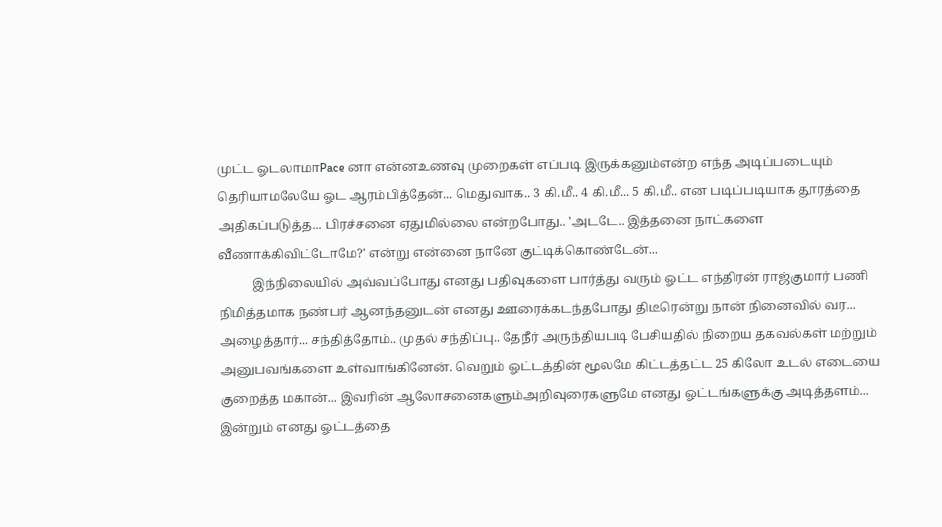முட்ட ஓடலாமாPace னா என்னஉணவு முறைகள் எப்படி இருக்கனும்என்ற எந்த அடிப்படையும் தெரியாமலேயே ஓட ஆரம்பித்தேன்... மெதுவாக.. 3 கி.மீ.. 4 கி.மீ... 5 கி.மீ.. என படிப்படியாக தூரத்தை அதிகப்படுத்த... பிரச்சனை ஏதுமில்லை என்றபோது.. 'அடடே.. இத்தனை நாட்களை வீணாக்கிவிட்டோமே?' என்று என்னை நானே குட்டிக்கொண்டேன்...
           இந்நிலையில் அவ்வப்போது எனது பதிவுகளை பார்த்து வரும் ஓட்ட எந்திரன் ராஜ்குமார் பணி நிமித்தமாக நண்பர் ஆனந்தனுடன் எனது ஊரைக்கடந்தபோது திடீரென்று நான் நினைவில் வர... அழைத்தார்... சந்தித்தோம்.. முதல் சந்திப்பு.. தேநீர் அருந்தியபடி பேசியதில் நிறைய தகவல்கள் மற்றும் அனுபவங்களை உள்வாங்கினேன். வெறும் ஓட்டத்தின் மூலமே கிட்டத்தட்ட 25 கிலோ உடல் எடையை குறைத்த மகான்... இவரின் ஆலோசனைகளும்அறிவுரைகளுமே எனது ஓட்டங்களுக்கு அடித்தளம்... இன்றும் எனது ஓட்டத்தை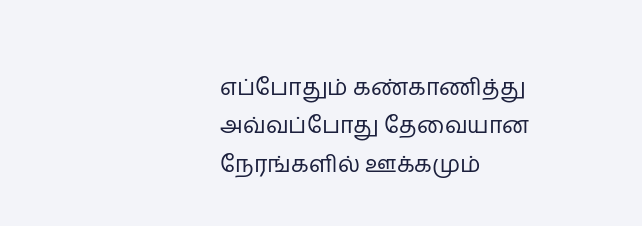எப்போதும் கண்காணித்து அவ்வப்போது தேவையான நேரங்களில் ஊக்கமும்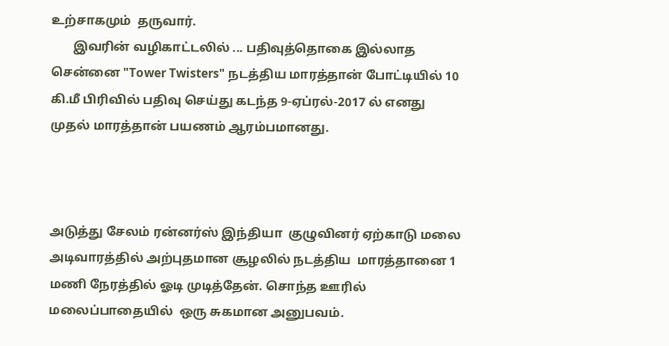உற்சாகமும்  தருவார்.
       இவரின் வழிகாட்டலில் ... பதிவுத்தொகை இல்லாத சென்னை "Tower Twisters" நடத்திய மாரத்தான் போட்டியில் 10 கி.மீ பிரிவில் பதிவு செய்து கடந்த 9-ஏப்ரல்-2017 ல் எனது முதல் மாரத்தான் பயணம் ஆரம்பமானது.



அடுத்து சேலம் ரன்னர்ஸ் இந்தியா  குழுவினர் ஏற்காடு மலை அடிவாரத்தில் அற்புதமான சூழலில் நடத்திய  மாரத்தானை 1 மணி நேரத்தில் ஓடி முடித்தேன். சொந்த ஊரில்  மலைப்பாதையில்  ஒரு சுகமான அனுபவம்.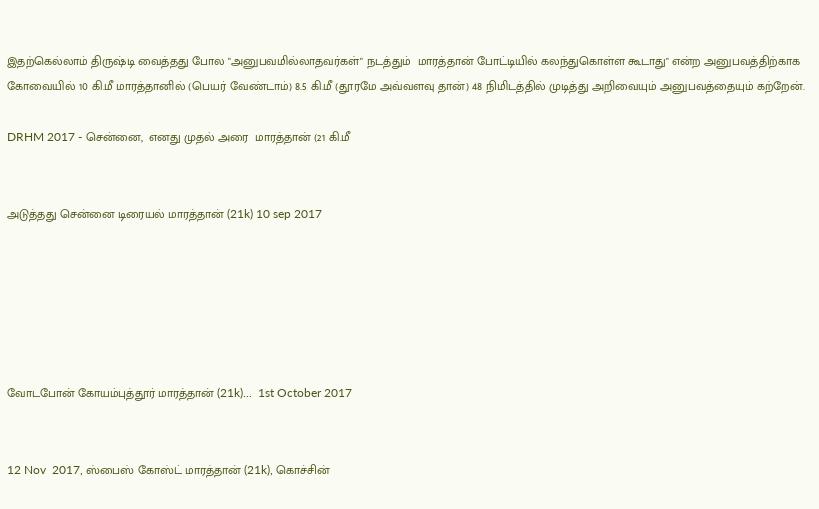இதற்கெல்லாம் திருஷ்டி வைத்தது போல "அனுபவமில்லாதவர்கள்" நடத்தும்  மாரத்தான் போட்டியில் கலந்துகொள்ள கூடாது" என்ற அனுபவத்திற்காக கோவையில் 10 கி.மீ மாரத்தானில் (பெயர் வேண்டாம்) 8.5 கி.மீ (தூரமே அவ்வளவு தான்) 48 நிமிடத்தில் முடித்து அறிவையும் அனுபவத்தையும் கற்றேன்.

DRHM 2017 - சென்னை,  எனது முதல் அரை  மாரத்தான் (21 கி.மீ


அடுத்தது சென்னை டிரையல் மாரத்தான் (21k) 10 sep 2017






வோடபோன் கோயம்புத்தூர் மாரத்தான் (21k)...  1st October 2017


12 Nov  2017, ஸ்பைஸ் கோஸ்ட் மாரத்தான் (21k), கொச்சின்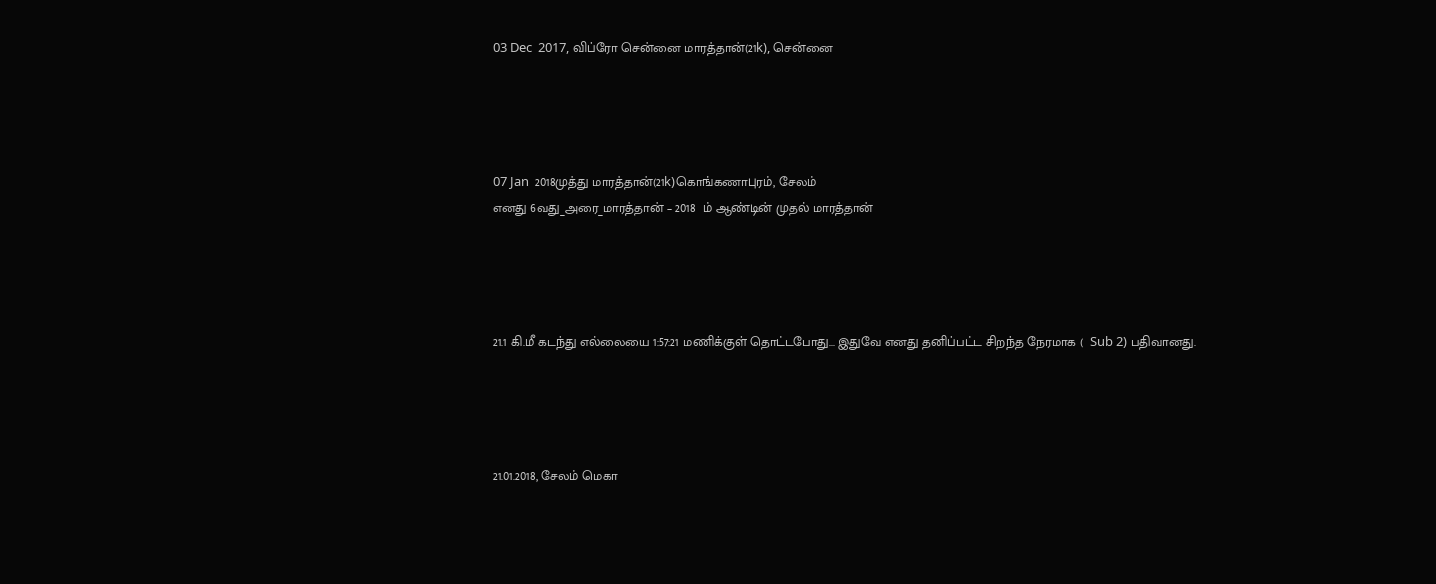03 Dec  2017, விப்ரோ சென்னை மாரத்தான்(21k), சென்னை




07 Jan  2018முத்து மாரத்தான்(21k)கொங்கணாபுரம், சேலம்
எனது 6வது_அரை_மாரத்தான் – 2018  ம் ஆண்டின் முதல் மாரத்தான்




21.1 கி.மீ கடந்து எல்லையை 1:57:21 மணிக்குள் தொட்டபோது... இதுவே எனது தனிப்பட்ட சிறந்த நேரமாக (  Sub 2) பதிவானது.




21.01.2018, சேலம் மெகா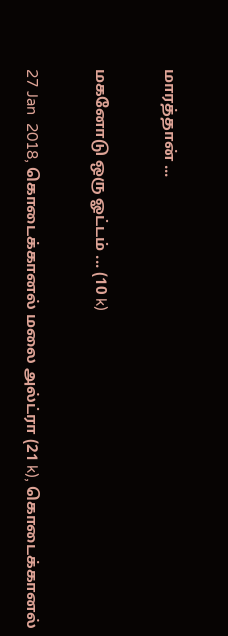மாரத்தான் ...

மகனோடு ஒரு ஓட்டம் ... (10 k)

27 Jan  2018, கொடைக்கானல் மலை அல்ட்ரா (21 k), கொடைக்கானல்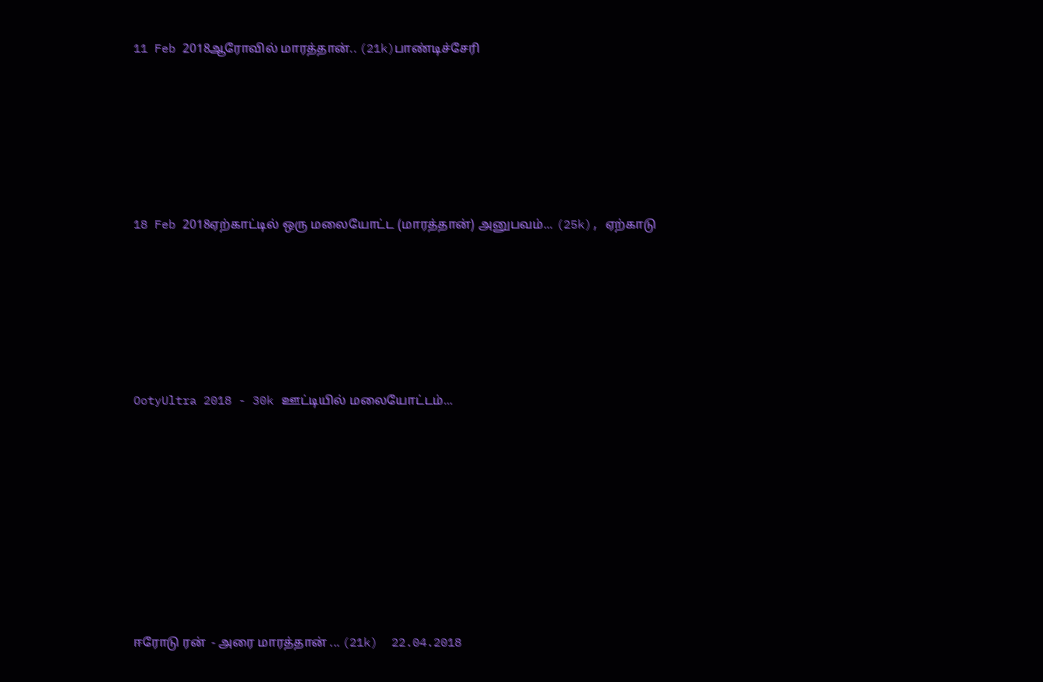11 Feb 2018ஆரோவில் மாரத்தான்.. (21k)பாண்டிச்சேரி







18 Feb 2018ஏற்காட்டில் ஒரு மலையோட்ட (மாரத்தான்) அனுபவம்... (25k), ஏற்காடு







OotyUltra 2018 - 30k ஊட்டியில் மலையோட்டம்...










ஈரோடு ரன்  - அரை மாரத்தான் ... (21k)  22.04.2018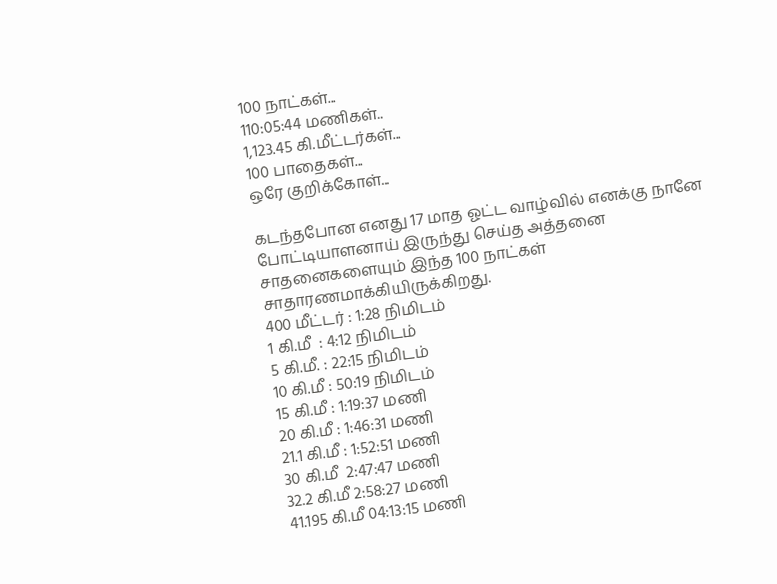100 நாட்கள்...
110:05:44 மணிகள்..
1,123.45 கி.மீட்டர்கள்...
100 பாதைகள்...
ஒரே குறிக்கோள்...

கடந்தபோன எனது 17 மாத ஓட்ட வாழ்வில் எனக்கு நானே போட்டியாளனாய் இருந்து செய்த அத்தனை சாதனைகளையும் இந்த 100 நாட்கள் சாதாரணமாக்கியிருக்கிறது.
400 மீட்டர் : 1:28 நிமிடம்
1 கி.மீ  : 4:12 நிமிடம்
5 கி.மீ. : 22:15 நிமிடம்
10 கி.மீ : 50:19 நிமிடம்
15 கி.மீ : 1:19:37 மணி
20 கி.மீ : 1:46:31 மணி
21.1 கி.மீ : 1:52:51 மணி
30 கி.மீ  2:47:47 மணி
32.2 கி.மீ 2:58:27 மணி
41.195 கி.மீ 04:13:15 மணி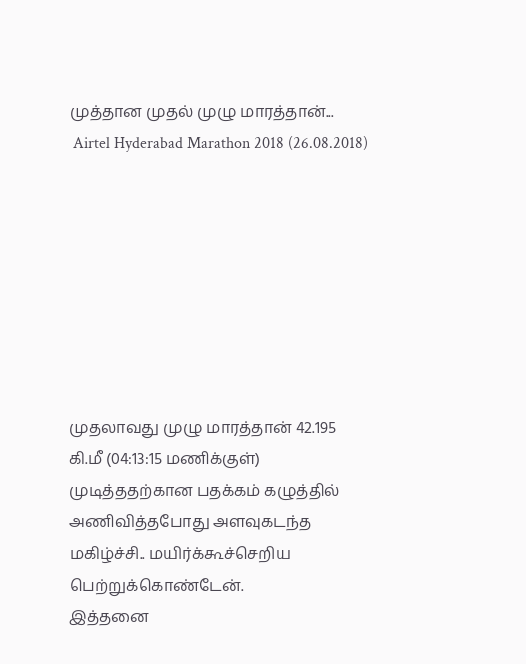முத்தான முதல் முழு மாரத்தான்...
 Airtel Hyderabad Marathon 2018 (26.08.2018)








முதலாவது முழு மாரத்தான் 42.195 கி.மீ (04:13:15 மணிக்குள்) முடித்ததற்கான பதக்கம் கழுத்தில் அணிவித்தபோது அளவுகடந்த மகிழ்ச்சி.. மயிர்க்கூச்செறிய பெற்றுக்கொண்டேன்.
இத்தனை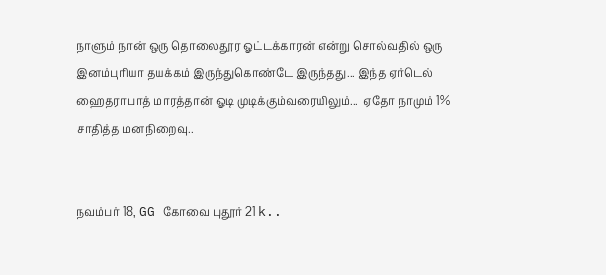நாளும் நான் ஒரு தொலைதூர ஓட்டக்காரன் என்று சொல்வதில் ஒரு இனம்புரியா தயக்கம் இருந்துகொண்டே இருந்தது... இந்த ஏர்டெல் ஹைதராபாத் மாரத்தான் ஓடி முடிக்கும்வரையிலும்...  ஏதோ நாமும் 1% சாதித்த மனநிறைவு..


நவம்பர் 18, GG கோவை புதூர் 21 k..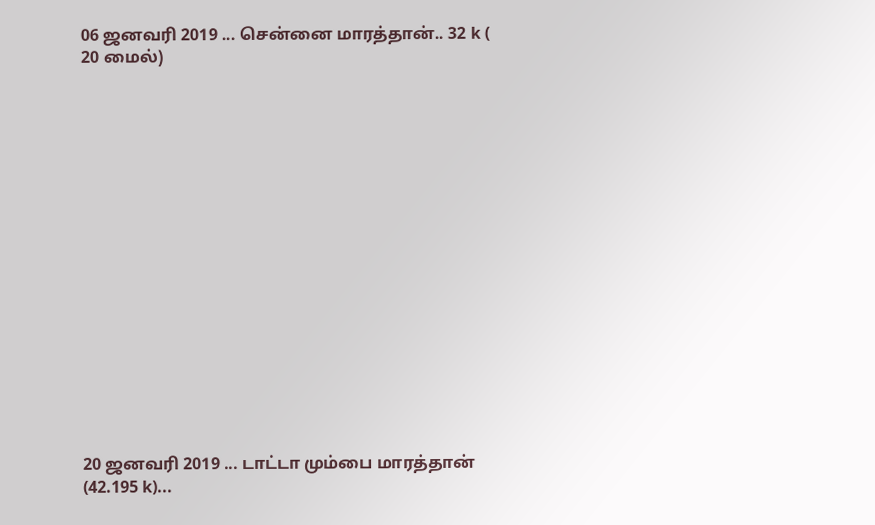06 ஜனவரி 2019 ... சென்னை மாரத்தான்.. 32 k ( 20 மைல்)

















20 ஜனவரி 2019 ... டாட்டா மும்பை மாரத்தான் (42.195 k)...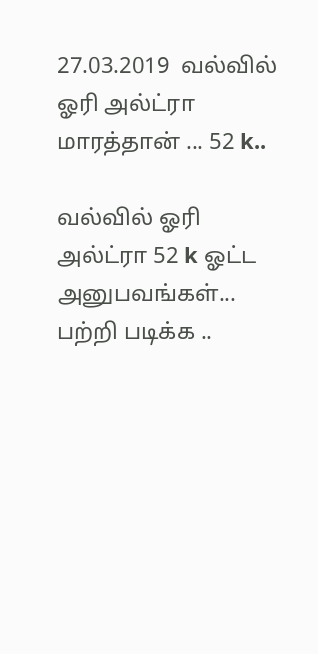27.03.2019  வல்வில் ஓரி அல்ட்ரா மாரத்தான் ... 52 k..

வல்வில் ஓரி அல்ட்ரா 52 k ஓட்ட அனுபவங்கள்... பற்றி படிக்க ..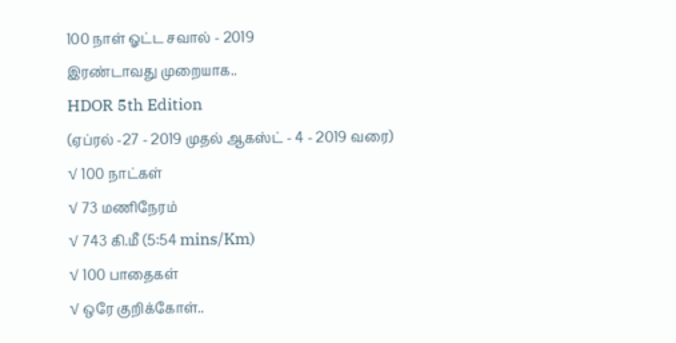100 நாள் ஓட்ட சவால் - 2019
இரண்டாவது முறையாக..
HDOR 5th Edition
(ஏப்ரல் -27 - 2019 முதல் ஆகஸ்ட் - 4 - 2019 வரை)
√ 100 நாட்கள்
√ 73 மணிநேரம்
√ 743 கி.மீ (5:54 mins/Km)
√ 100 பாதைகள்
√ ஒரே குறிக்கோள்..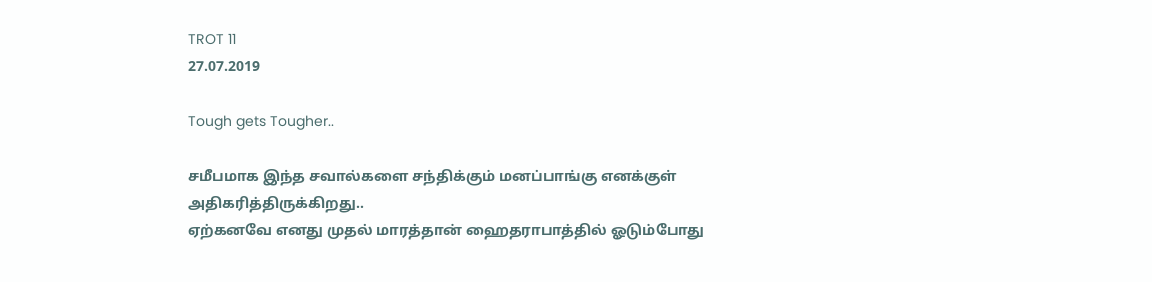TROT 11
27.07.2019

Tough gets Tougher..

சமீபமாக இந்த சவால்களை சந்திக்கும் மனப்பாங்கு எனக்குள் அதிகரித்திருக்கிறது..
ஏற்கனவே எனது முதல் மாரத்தான் ஹைதராபாத்தில் ஓடும்போது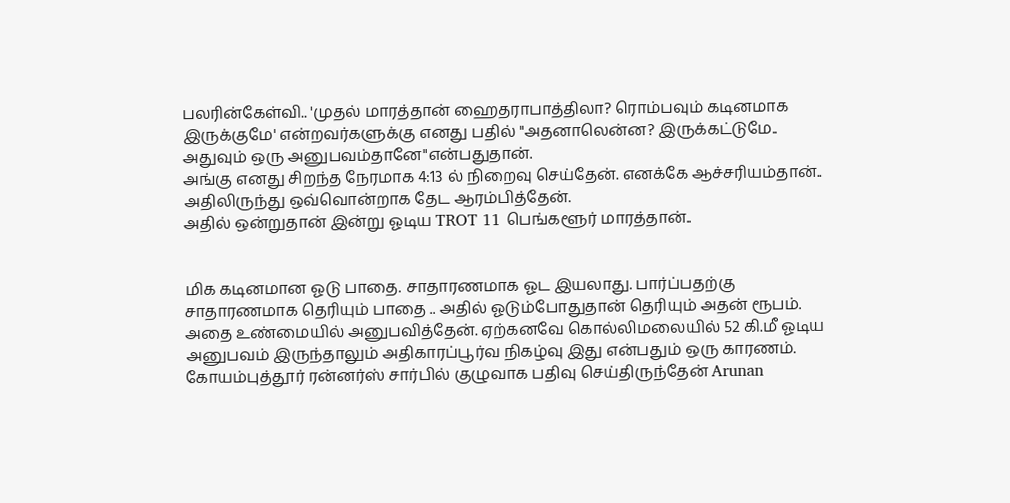பலரின்கேள்வி.. 'முதல் மாரத்தான் ஹைதராபாத்திலா? ரொம்பவும் கடினமாக இருக்குமே' என்றவர்களுக்கு எனது பதில் "அதனாலென்ன? இருக்கட்டுமே.. அதுவும் ஒரு அனுபவம்தானே"என்பதுதான்.
அங்கு எனது சிறந்த நேரமாக 4:13 ல் நிறைவு செய்தேன். எனக்கே ஆச்சரியம்தான்..
அதிலிருந்து ஒவ்வொன்றாக தேட ஆரம்பித்தேன்.
அதில் ஒன்றுதான் இன்று ஓடிய TROT 11 பெங்களூர் மாரத்தான்..


மிக கடினமான ஓடு பாதை. சாதாரணமாக ஓட இயலாது. பார்ப்பதற்கு சாதாரணமாக தெரியும் பாதை .. அதில் ஓடும்போதுதான் தெரியும் அதன் ரூபம். அதை உண்மையில் அனுபவித்தேன். ஏற்கனவே கொல்லிமலையில் 52 கி.மீ ஓடிய அனுபவம் இருந்தாலும் அதிகாரப்பூர்வ நிகழ்வு இது என்பதும் ஒரு காரணம்.
கோயம்புத்தூர் ரன்னர்ஸ் சார்பில் குழுவாக பதிவு செய்திருந்தேன் Arunan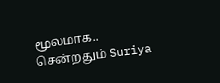மூலமாக..
சென்றதும் Suriya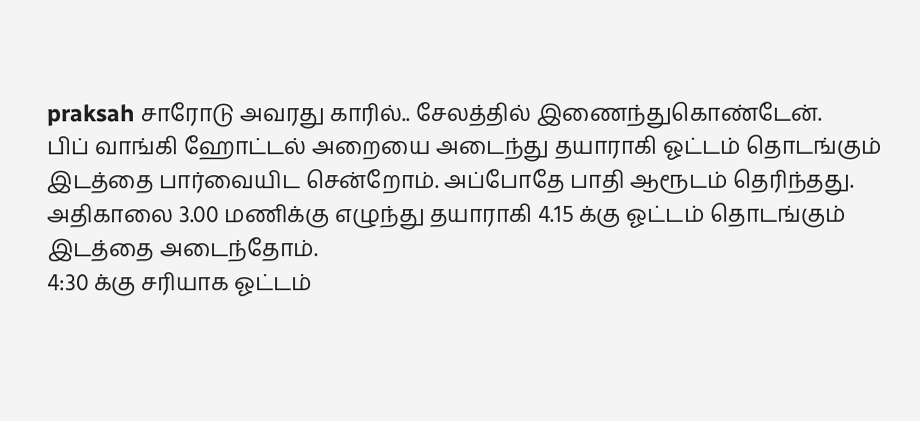praksah சாரோடு அவரது காரில்.. சேலத்தில் இணைந்துகொண்டேன்.
பிப் வாங்கி ஹோட்டல் அறையை அடைந்து தயாராகி ஓட்டம் தொடங்கும் இடத்தை பார்வையிட சென்றோம். அப்போதே பாதி ஆரூடம் தெரிந்தது.
அதிகாலை 3.00 மணிக்கு எழுந்து தயாராகி 4.15 க்கு ஓட்டம் தொடங்கும் இடத்தை அடைந்தோம்.
4:30 க்கு சரியாக ஓட்டம்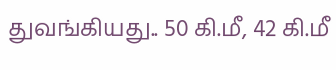துவங்கியது.. 50 கி.மீ, 42 கி.மீ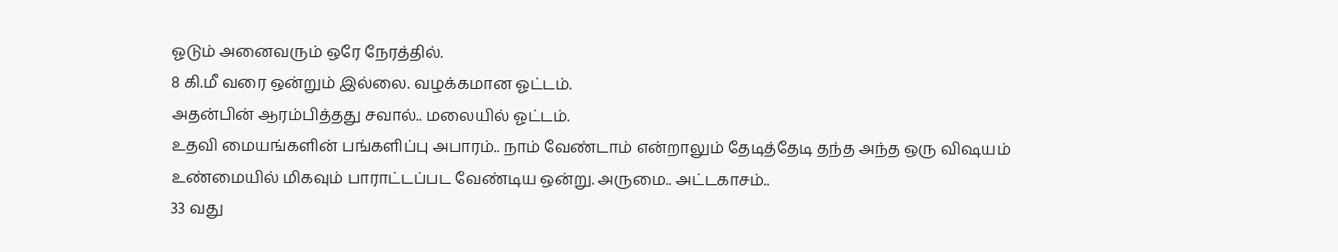ஓடும் அனைவரும் ஒரே நேரத்தில்.
8 கி.மீ வரை ஒன்றும் இல்லை. வழக்கமான ஓட்டம்.
அதன்பின் ஆரம்பித்தது சவால்.. மலையில் ஓட்டம்.
உதவி மையங்களின் பங்களிப்பு அபாரம்.. நாம் வேண்டாம் என்றாலும் தேடித்தேடி தந்த அந்த ஒரு விஷயம் உண்மையில் மிகவும் பாராட்டப்பட வேண்டிய ஒன்று. அருமை.. அட்டகாசம்..
33 வது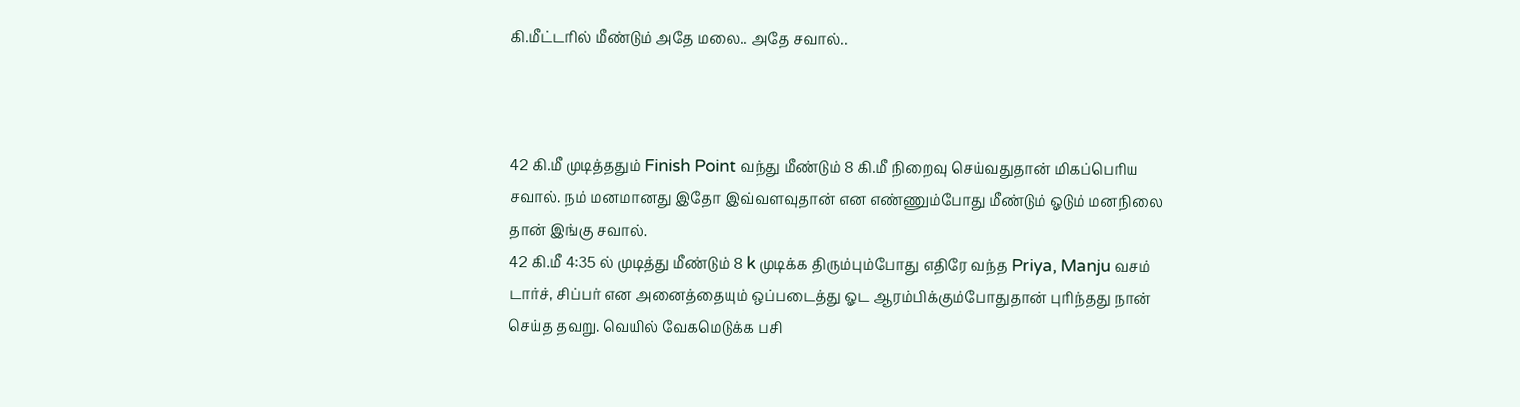கி.மீட்டரில் மீண்டும் அதே மலை.. அதே சவால்..



42 கி.மீ முடித்ததும் Finish Point வந்து மீண்டும் 8 கி.மீ நிறைவு செய்வதுதான் மிகப்பெரிய சவால். நம் மனமானது இதோ இவ்வளவுதான் என எண்ணும்போது மீண்டும் ஓடும் மனநிலை தான் இங்கு சவால்.
42 கி.மீ 4:35 ல் முடித்து மீண்டும் 8 k முடிக்க திரும்பும்போது எதிரே வந்த Priya, Manju வசம்  டார்ச், சிப்பர் என அனைத்தையும் ஒப்படைத்து ஓட ஆரம்பிக்கும்போதுதான் புரிந்தது நான் செய்த தவறு. வெயில் வேகமெடுக்க பசி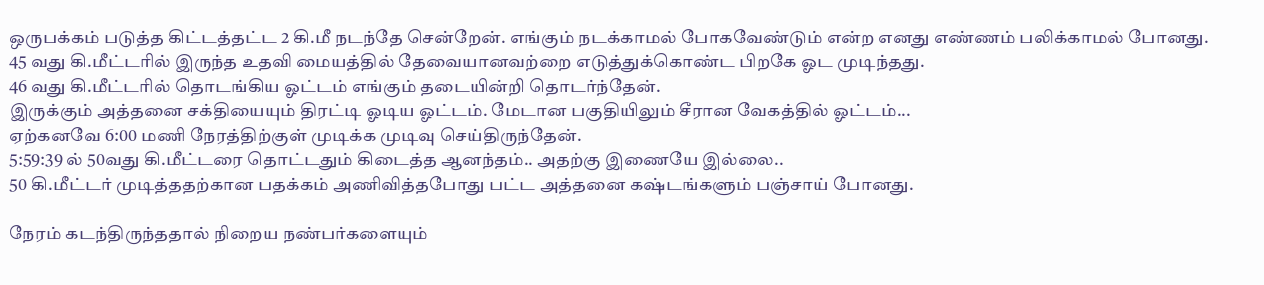ஒருபக்கம் படுத்த கிட்டத்தட்ட 2 கி.மீ நடந்தே சென்றேன். எங்கும் நடக்காமல் போகவேண்டும் என்ற எனது எண்ணம் பலிக்காமல் போனது.
45 வது கி.மீட்டரில் இருந்த உதவி மையத்தில் தேவையானவற்றை எடுத்துக்கொண்ட பிறகே ஓட முடிந்தது.
46 வது கி.மீட்டரில் தொடங்கிய ஓட்டம் எங்கும் தடையின்றி தொடர்ந்தேன்.
இருக்கும் அத்தனை சக்தியையும் திரட்டி ஓடிய ஓட்டம். மேடான பகுதியிலும் சீரான வேகத்தில் ஓட்டம்...
ஏற்கனவே 6:00 மணி நேரத்திற்குள் முடிக்க முடிவு செய்திருந்தேன்.
5:59:39 ல் 50வது கி.மீட்டரை தொட்டதும் கிடைத்த ஆனந்தம்.. அதற்கு இணையே இல்லை..
50 கி.மீட்டர் முடித்ததற்கான பதக்கம் அணிவித்தபோது பட்ட அத்தனை கஷ்டங்களும் பஞ்சாய் போனது.

நேரம் கடந்திருந்ததால் நிறைய நண்பர்களையும்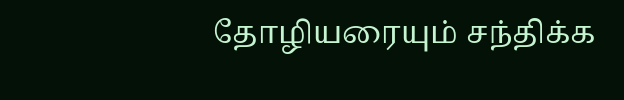தோழியரையும் சந்திக்க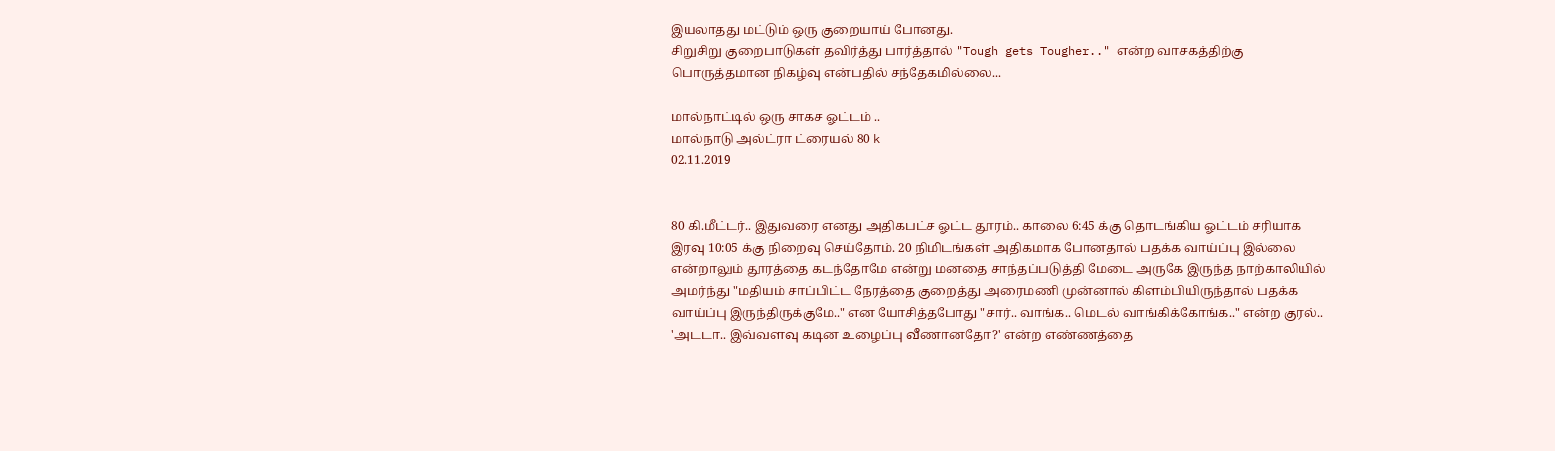இயலாதது மட்டும் ஒரு குறையாய் போனது.
சிறுசிறு குறைபாடுகள் தவிர்த்து பார்த்தால் "Tough gets Tougher.." என்ற வாசகத்திற்கு பொருத்தமான நிகழ்வு என்பதில் சந்தேகமில்லை...

மால்நாட்டில் ஒரு சாகச ஓட்டம் ..
மால்நாடு அல்ட்ரா ட்ரையல் 80 k
02.11.2019


80 கி.மீட்டர்.. இதுவரை எனது அதிகபட்ச ஓட்ட தூரம்.. காலை 6:45 க்கு தொடங்கிய ஓட்டம் சரியாக இரவு 10:05 க்கு நிறைவு செய்தோம். 20 நிமிடங்கள் அதிகமாக போனதால் பதக்க வாய்ப்பு இல்லை என்றாலும் தூரத்தை கடந்தோமே என்று மனதை சாந்தப்படுத்தி மேடை அருகே இருந்த நாற்காலியில் அமர்ந்து "மதியம் சாப்பிட்ட நேரத்தை குறைத்து அரைமணி முன்னால் கிளம்பியிருந்தால் பதக்க வாய்ப்பு இருந்திருக்குமே.." என யோசித்தபோது "சார்.. வாங்க.. மெடல் வாங்கிக்கோங்க.." என்ற குரல்.. 'அடடா.. இவ்வளவு கடின உழைப்பு வீணானதோ?' என்ற எண்ணத்தை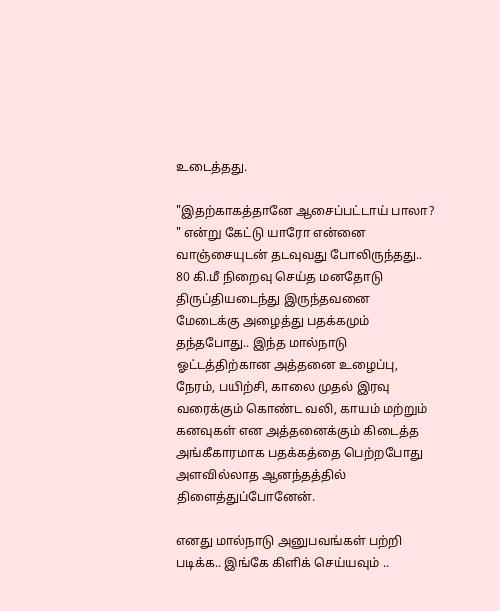உடைத்தது.

"இதற்காகத்தானே ஆசைப்பட்டாய் பாலா? " என்று கேட்டு யாரோ என்னை வாஞ்சையுடன் தடவுவது போலிருந்தது.. 80 கி.மீ நிறைவு செய்த மனதோடு திருப்தியடைந்து இருந்தவனை மேடைக்கு அழைத்து பதக்கமும் தந்தபோது.. இந்த மால்நாடு ஓட்டத்திற்கான அத்தனை உழைப்பு, நேரம், பயிற்சி, காலை முதல் இரவு வரைக்கும் கொண்ட வலி, காயம் மற்றும் கனவுகள் என அத்தனைக்கும் கிடைத்த அங்கீகாரமாக பதக்கத்தை பெற்றபோது அளவில்லாத ஆனந்தத்தில் திளைத்துப்போனேன்.

எனது மால்நாடு அனுபவங்கள் பற்றி படிக்க.. இங்கே கிளிக் செய்யவும் ..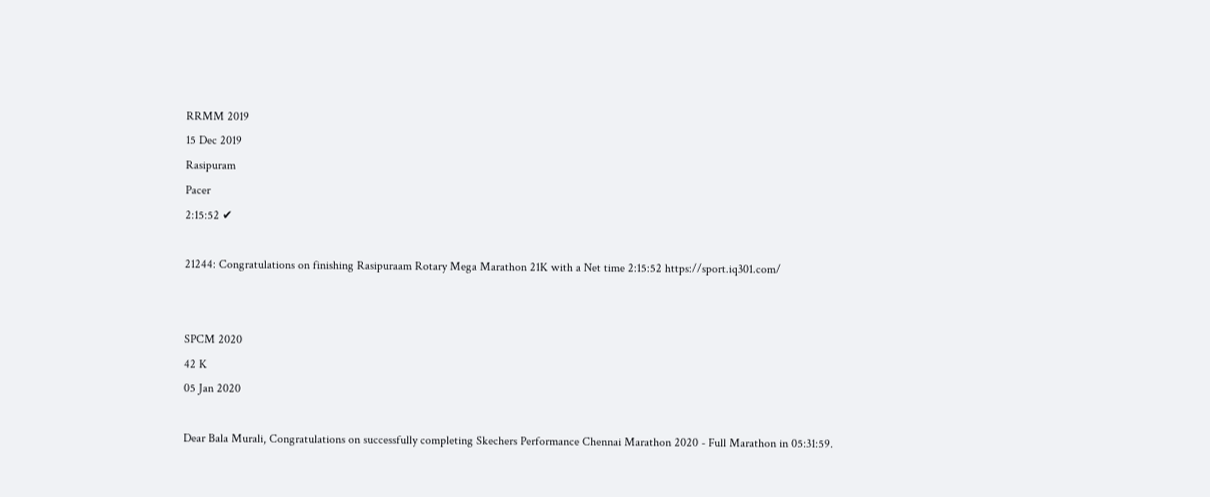RRMM 2019
15 Dec 2019
Rasipuram
Pacer
2:15:52 ✔

21244: Congratulations on finishing Rasipuraam Rotary Mega Marathon 21K with a Net time 2:15:52 https://sport.iq301.com/


SPCM 2020
42 K
05 Jan 2020

Dear Bala Murali, Congratulations on successfully completing Skechers Performance Chennai Marathon 2020 - Full Marathon in 05:31:59.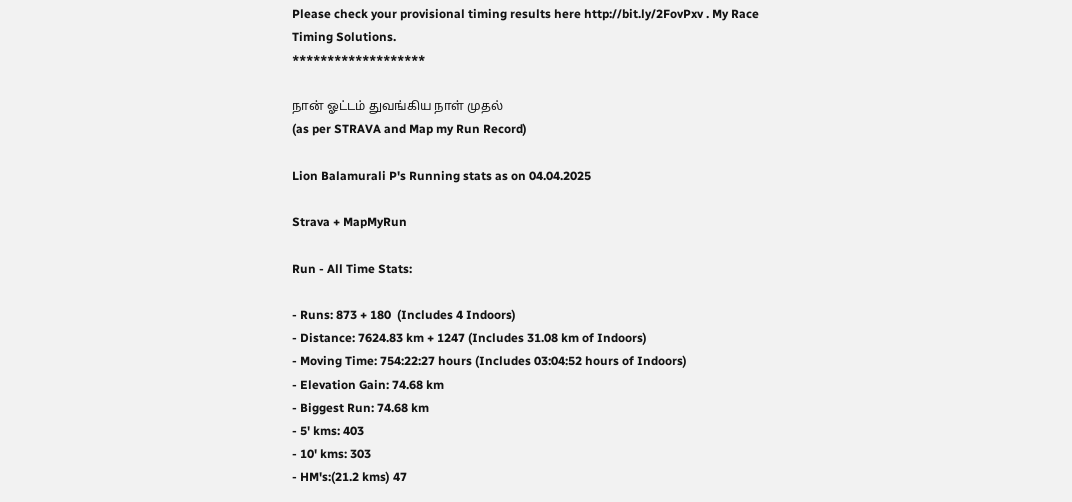Please check your provisional timing results here http://bit.ly/2FovPxv . My Race Timing Solutions.
*******************

நான் ஓட்டம் துவங்கிய நாள் முதல்
(as per STRAVA and Map my Run Record)

Lion Balamurali P's Running stats as on 04.04.2025

Strava + MapMyRun

Run - All Time Stats:

- Runs: 873 + 180  (Includes 4 Indoors)
- Distance: 7624.83 km + 1247 (Includes 31.08 km of Indoors)
- Moving Time: 754:22:27 hours (Includes 03:04:52 hours of Indoors)
- Elevation Gain: 74.68 km
- Biggest Run: 74.68 km
- 5' kms: 403
- 10' kms: 303
- HM's:(21.2 kms) 47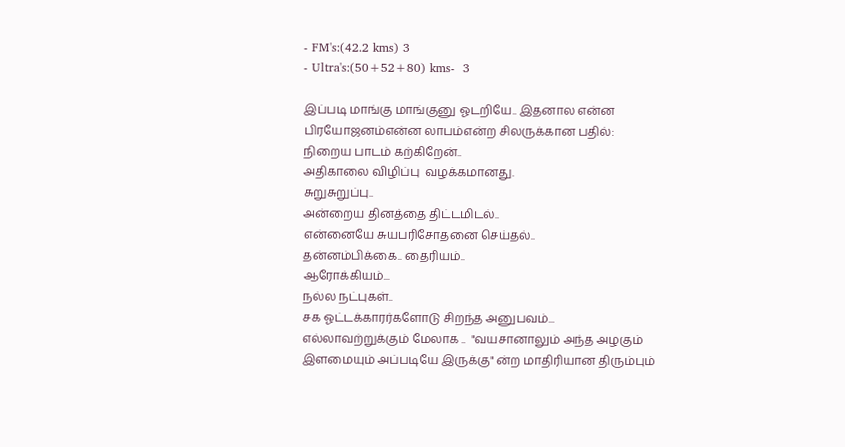- FM's:(42.2 kms) 3
- Ultra's:(50+52+80) kms-  3

இப்படி மாங்கு மாங்குனு ஓடறியே.. இதனால என்ன பிரயோஜனம்என்ன லாபம்என்ற சிலருக்கான பதில்:
நிறைய பாடம் கற்கிறேன்..
அதிகாலை விழிப்பு  வழக்கமானது.
சுறுசுறுப்பு..
அன்றைய தினத்தை திட்டமிடல்..
என்னையே சுயபரிசோதனை செய்தல்..
தன்னம்பிக்கை.. தைரியம்..
ஆரோக்கியம்...
நல்ல நட்புகள்..
சக ஓட்டக்காரர்களோடு சிறந்த அனுபவம்...
எல்லாவற்றுக்கும் மேலாக ..  "வயசானாலும் அந்த அழகும் இளமையும் அப்படியே இருக்கு" ன்ற மாதிரியான திரும்பும்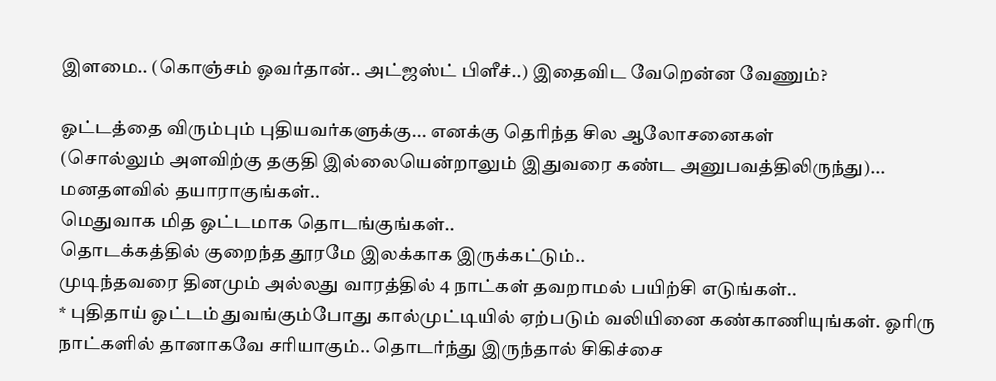இளமை.. (கொஞ்சம் ஓவர்தான்.. அட்ஜஸ்ட் பிளீச்..) இதைவிட வேறென்ன வேணும்?

ஓட்டத்தை விரும்பும் புதியவர்களுக்கு... எனக்கு தெரிந்த சில ஆலோசனைகள்
(சொல்லும் அளவிற்கு தகுதி இல்லையென்றாலும் இதுவரை கண்ட அனுபவத்திலிருந்து)...
மனதளவில் தயாராகுங்கள்..
மெதுவாக மித ஓட்டமாக தொடங்குங்கள்..
தொடக்கத்தில் குறைந்த தூரமே இலக்காக இருக்கட்டும்..
முடிந்தவரை தினமும் அல்லது வாரத்தில் 4 நாட்கள் தவறாமல் பயிற்சி எடுங்கள்..
* புதிதாய் ஓட்டம் துவங்கும்போது கால்முட்டியில் ஏற்படும் வலியினை கண்காணியுங்கள். ஓரிரு நாட்களில் தானாகவே சரியாகும்.. தொடர்ந்து இருந்தால் சிகிச்சை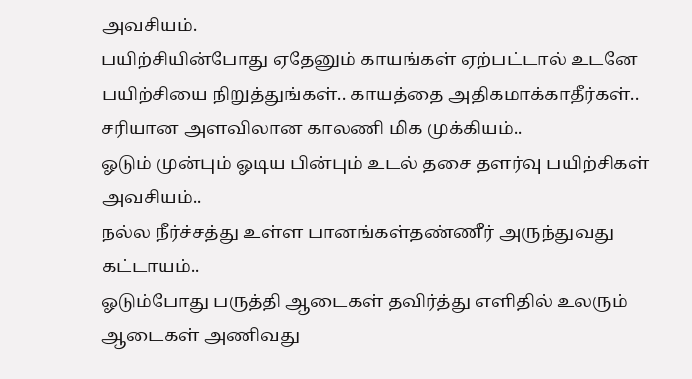அவசியம்.
பயிற்சியின்போது ஏதேனும் காயங்கள் ஏற்பட்டால் உடனே பயிற்சியை நிறுத்துங்கள்.. காயத்தை அதிகமாக்காதீர்கள்..
சரியான அளவிலான காலணி மிக முக்கியம்..
ஓடும் முன்பும் ஓடிய பின்பும் உடல் தசை தளர்வு பயிற்சிகள் அவசியம்..
நல்ல நீர்ச்சத்து உள்ள பானங்கள்தண்ணீர் அருந்துவது கட்டாயம்..
ஓடும்போது பருத்தி ஆடைகள் தவிர்த்து எளிதில் உலரும் ஆடைகள் அணிவது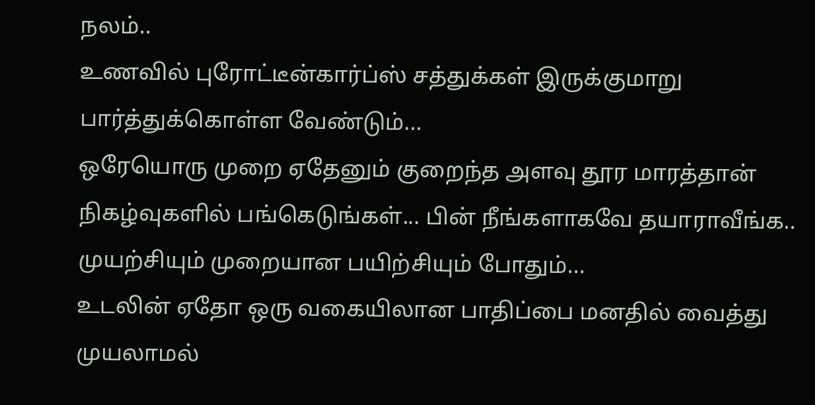நலம்..
உணவில் புரோட்டீன்கார்ப்ஸ் சத்துக்கள் இருக்குமாறு பார்த்துக்கொள்ள வேண்டும்...
ஒரேயொரு முறை ஏதேனும் குறைந்த அளவு தூர மாரத்தான் நிகழ்வுகளில் பங்கெடுங்கள்... பின் நீங்களாகவே தயாராவீங்க..
முயற்சியும் முறையான பயிற்சியும் போதும்...
உடலின் ஏதோ ஒரு வகையிலான பாதிப்பை மனதில் வைத்து முயலாமல்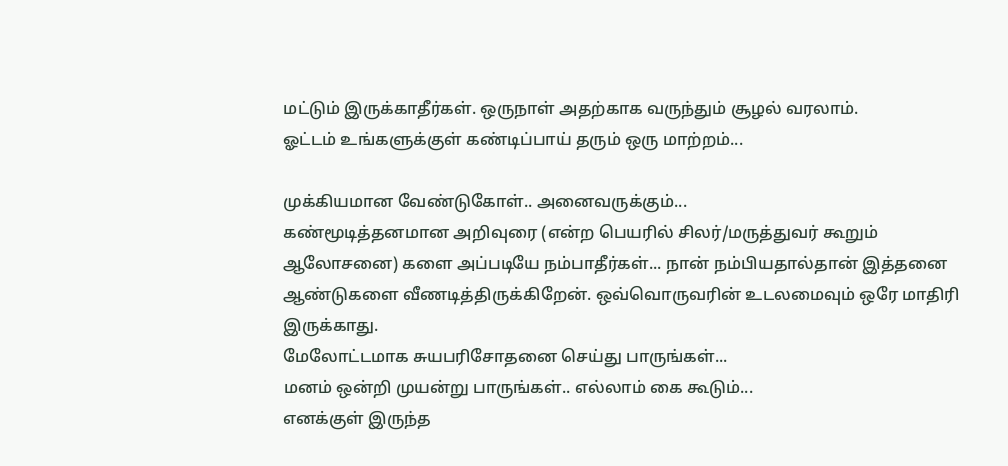மட்டும் இருக்காதீர்கள். ஒருநாள் அதற்காக வருந்தும் சூழல் வரலாம்.
ஓட்டம் உங்களுக்குள் கண்டிப்பாய் தரும் ஒரு மாற்றம்...

முக்கியமான வேண்டுகோள்.. அனைவருக்கும்...
கண்மூடித்தனமான அறிவுரை (என்ற பெயரில் சிலர்/மருத்துவர் கூறும் ஆலோசனை) களை அப்படியே நம்பாதீர்கள்... நான் நம்பியதால்தான் இத்தனை ஆண்டுகளை வீணடித்திருக்கிறேன். ஒவ்வொருவரின் உடலமைவும் ஒரே மாதிரி இருக்காது.
மேலோட்டமாக சுயபரிசோதனை செய்து பாருங்கள்...
மனம் ஒன்றி முயன்று பாருங்கள்.. எல்லாம் கை கூடும்...
எனக்குள் இருந்த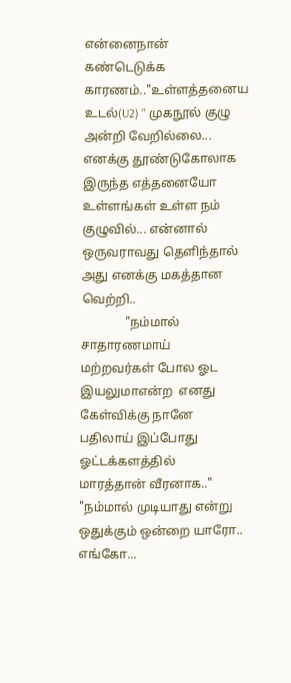என்னைநான் கண்டெடுக்க காரணம்.."உள்ளத்தனைய உடல்(U2) " முகநூல் குழு அன்றி வேறில்லை... எனக்கு தூண்டுகோலாக இருந்த எத்தனையோ உள்ளங்கள் உள்ள நம் குழுவில்... என்னால் ஒருவராவது தெளிந்தால்  அது எனக்கு மகத்தான வெற்றி..
              "நம்மால் சாதாரணமாய் மற்றவர்கள் போல ஓட இயலுமாஎன்ற  எனது கேள்விக்கு நானே பதிலாய் இப்போது ஓட்டக்களத்தில் மாரத்தான் வீரனாக.."
"நம்மால் முடியாது என்று ஒதுக்கும் ஒன்றை யாரோ.. எங்கோ...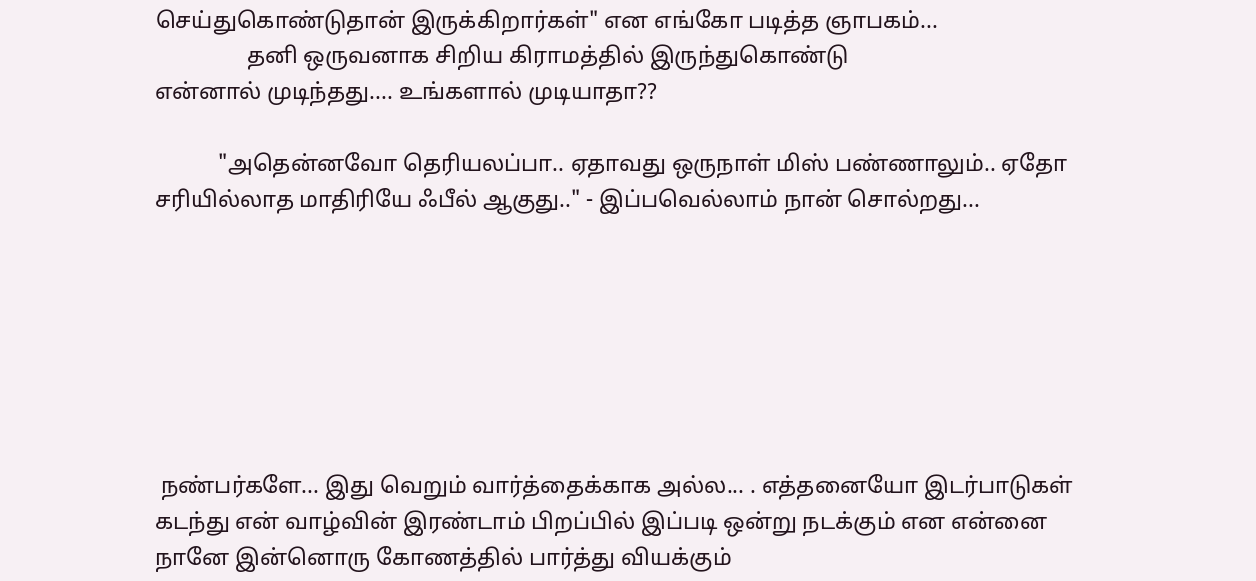செய்துகொண்டுதான் இருக்கிறார்கள்" என எங்கோ படித்த ஞாபகம்...
                தனி ஒருவனாக சிறிய கிராமத்தில் இருந்துகொண்டு
என்னால் முடிந்தது.... உங்களால் முடியாதா??

           "அதென்னவோ தெரியலப்பா.. ஏதாவது ஒருநாள் மிஸ் பண்ணாலும்.. ஏதோ சரியில்லாத மாதிரியே ஃபீல் ஆகுது.." - இப்பவெல்லாம் நான் சொல்றது...







 நண்பர்களே... இது வெறும் வார்த்தைக்காக அல்ல... . எத்தனையோ இடர்பாடுகள் கடந்து என் வாழ்வின் இரண்டாம் பிறப்பில் இப்படி ஒன்று நடக்கும் என என்னை   நானே இன்னொரு கோணத்தில் பார்த்து வியக்கும்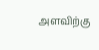அளவிற்கு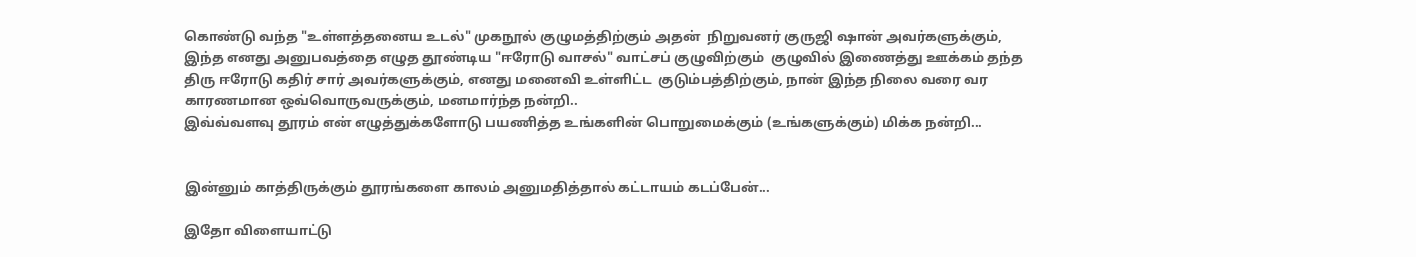கொண்டு வந்த "உள்ளத்தனைய உடல்" முகநூல் குழுமத்திற்கும் அதன்  நிறுவனர் குருஜி ஷான் அவர்களுக்கும்,  இந்த எனது அனுபவத்தை எழுத தூண்டிய "ஈரோடு வாசல்" வாட்சப் குழுவிற்கும்  குழுவில் இணைத்து ஊக்கம் தந்த திரு ஈரோடு கதிர் சார் அவர்களுக்கும், எனது மனைவி உள்ளிட்ட  குடும்பத்திற்கும், நான் இந்த நிலை வரை வர காரணமான ஒவ்வொருவருக்கும், மனமார்ந்த நன்றி..
இவ்வ்வளவு தூரம் என் எழுத்துக்களோடு பயணித்த உங்களின் பொறுமைக்கும் (உங்களுக்கும்) மிக்க நன்றி...


இன்னும் காத்திருக்கும் தூரங்களை காலம் அனுமதித்தால் கட்டாயம் கடப்பேன்...

இதோ விளையாட்டு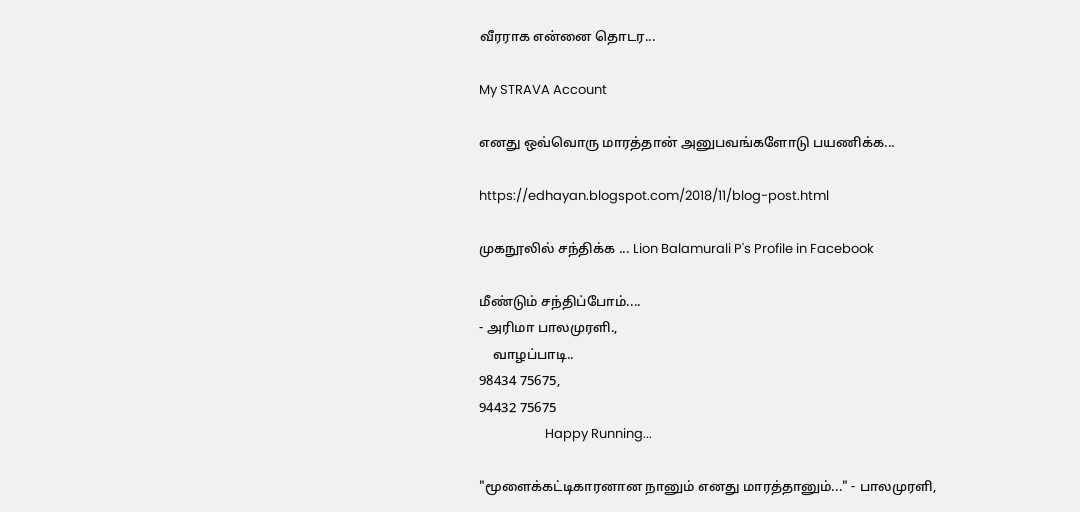வீரராக என்னை தொடர...

My STRAVA Account

எனது ஒவ்வொரு மாரத்தான் அனுபவங்களோடு பயணிக்க...

https://edhayan.blogspot.com/2018/11/blog-post.html

முகநூலில் சந்திக்க ... Lion Balamurali P's Profile in Facebook

மீண்டும் சந்திப்போம்....
- அரிமா பாலமுரளி.,
    வாழப்பாடி..
98434 75675,
94432 75675
                      Happy Running...

"மூளைக்கட்டிகாரனான நானும் எனது மாரத்தானும்..." - பாலமுரளி,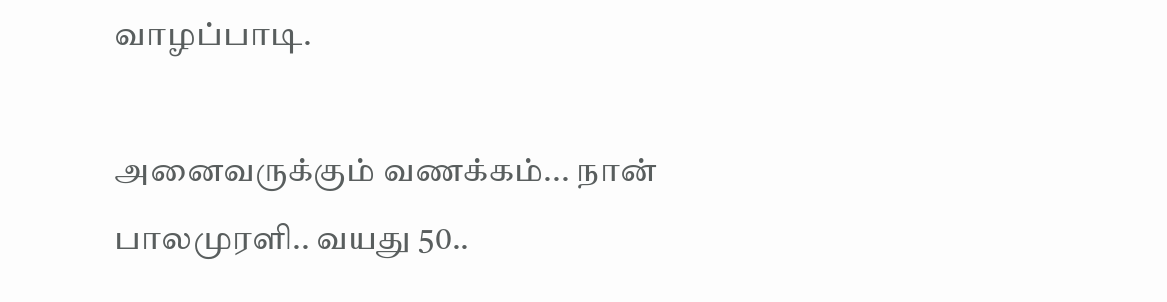வாழப்பாடி.

அனைவருக்கும் வணக்கம்... நான் பாலமுரளி.. வயது 50..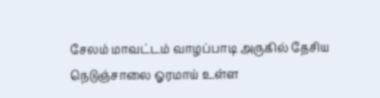சேலம் மாவட்டம் வாழப்பாடி அருகில் தேசிய நெடுஞ்சாலை ஓரமாய் உள்ள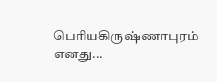பெரியகிருஷ்ணாபுரம் எனது...